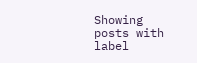Showing posts with label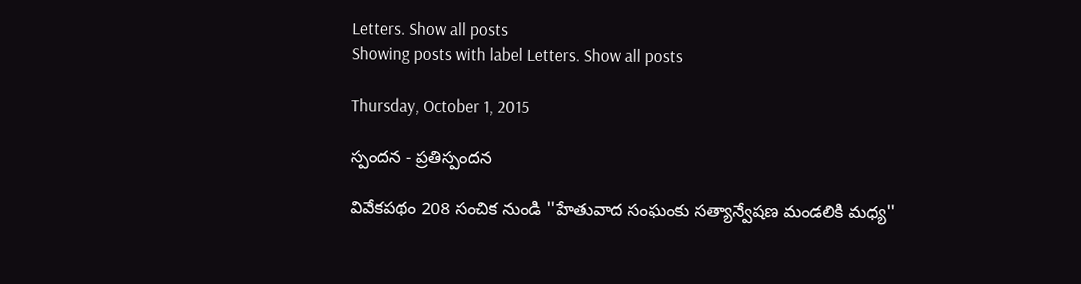Letters. Show all posts
Showing posts with label Letters. Show all posts

Thursday, October 1, 2015

స్పందన - ప్రతిస్పందన

వివేకపథం 208 సంచిక నుండి ''హేతువాద సంఘంకు సత్యాన్వేషణ మండలికి మధ్య''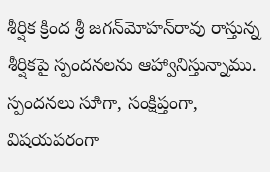శీర్షిక క్రింద శ్రీ జగన్‌మోహన్‌రావు రాస్తున్న శీర్షికపై స్పందనలను ఆహ్వానిస్తున్నాము. స్పందనలు సూిగా, సంక్షిప్తంగా, విషయపరంగా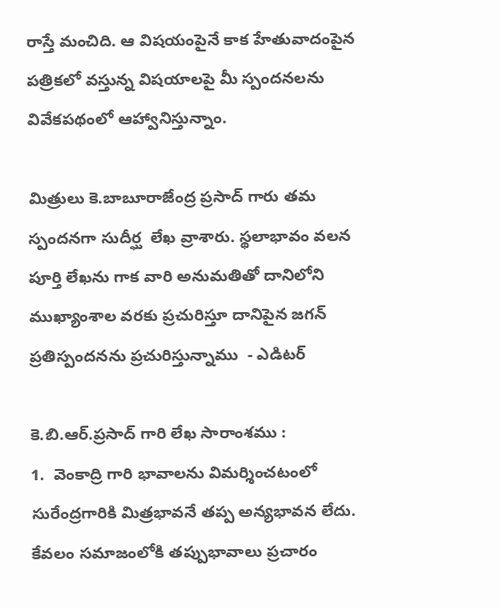రాస్తే మంచిది. ఆ విషయంపైనే కాక హేతువాదంపైన పత్రికలో వస్తున్న విషయాలపై మీ స్పందనలను వివేకపథంలో ఆహ్వానిస్తున్నాం.

మిత్రులు కె.బాబూరాజేంద్ర ప్రసాద్‌ గారు తమ స్పందనగా సుదీర్ఘ  లేఖ వ్రాశారు. స్థలాభావం వలన పూర్తి లేఖను గాక వారి అనుమతితో దానిలోని ముఖ్యాంశాల వరకు ప్రచురిస్తూ దానిపైన జగన్‌ ప్రతిస్పందనను ప్రచురిస్తున్నాము  - ఎడిటర్‌

కె.బి.ఆర్‌.ప్రసాద్‌ గారి లేఖ సారాంశము :
1.  వెంకాద్రి గారి భావాలను విమర్శించటంలో సురేంద్రగారికి మిత్రభావనే తప్ప అన్యభావన లేదు. కేవలం సమాజంలోకి తప్పుభావాలు ప్రచారం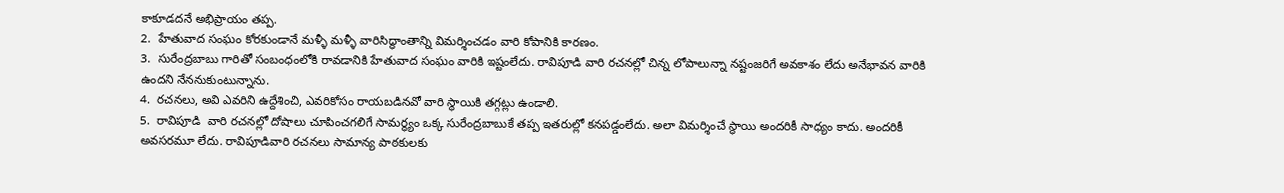కాకూడదనే అభిప్రాయం తప్ప.
2.  హేతువాద సంఘం కోరకుండానే మళ్ళీ మళ్ళీ వారిసిద్ధాంతాన్ని విమర్శించడం వారి కోపానికి కారణం.
3.  సురేంద్రబాబు గారితో సంబంధంలోకి రావడానికి హేతువాద సంఘం వారికి ఇష్టంలేదు. రావిపూడి వారి రచనల్లో చిన్న లోపాలున్నా నష్టంజరిగే అవకాశం లేదు అనేభావన వారికి ఉందని నేననుకుంటున్నాను.
4.  రచనలు, అవి ఎవరిని ఉద్దేశించి, ఎవరికోసం రాయబడినవో వారి స్థాయికి తగ్గట్లు ఉండాలి.
5.  రావిపూడి  వారి రచనల్లో దోషాలు చూపించగలిగే సామర్ధ్యం ఒక్క సురేంద్రబాబుకే తప్ప ఇతరుల్లో కనపడ్డంలేదు. అలా విమర్శించే స్థాయి అందరికీ సాధ్యం కాదు. అందరికీ అవసరమూ లేదు. రావిపూడివారి రచనలు సామాన్య పాఠకులకు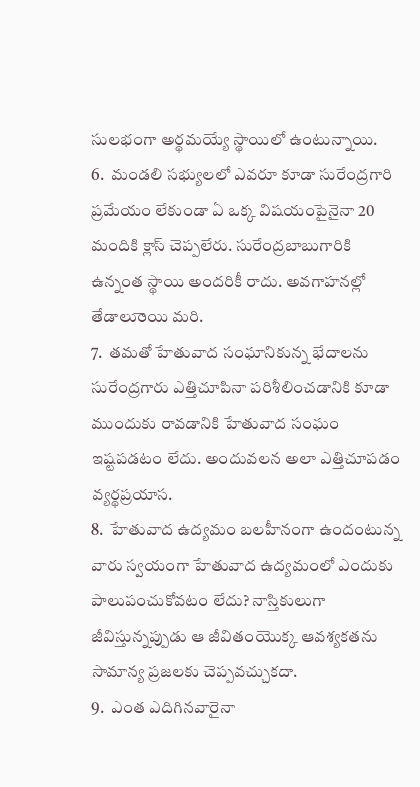సులభంగా అర్థమయ్యే స్థాయిలో ఉంటున్నాయి.
6.  మండలి సభ్యులలో ఎవరూ కూడా సురేంద్రగారి ప్రమేయం లేకుండా ఏ ఒక్క విషయంపైనైనా 20 మందికి క్లాస్‌ చెప్పలేరు. సురేంద్రబాబుగారికి ఉన్నంత స్థాయి అందరికీ రాదు. అవగాహనల్లో తేడాలుాంయి మరి.
7.  తమతో హేతువాద సంఘానికున్న భేదాలను సురేంద్రగారు ఎత్తిచూపినా పరిశీలించడానికి కూడా ముందుకు రావడానికి హేతువాద సంఘం ఇష్టపడటం లేదు. అందువలన అలా ఎత్తిచూపడం వ్యర్థప్రయాస.
8.  హేతువాద ఉద్యమం బలహీనంగా ఉందంటున్న వారు స్వయంగా హేతువాద ఉద్యమంలో ఎందుకు పాలుపంచుకోవటం లేదు? నాస్తికులుగా జీవిస్తున్నప్పుడు ఆ జీవితంయొక్క ఆవశ్యకతను సామాన్య ప్రజలకు చెప్పవచ్చుకదా.
9.  ఎంత ఎదిగినవారైనా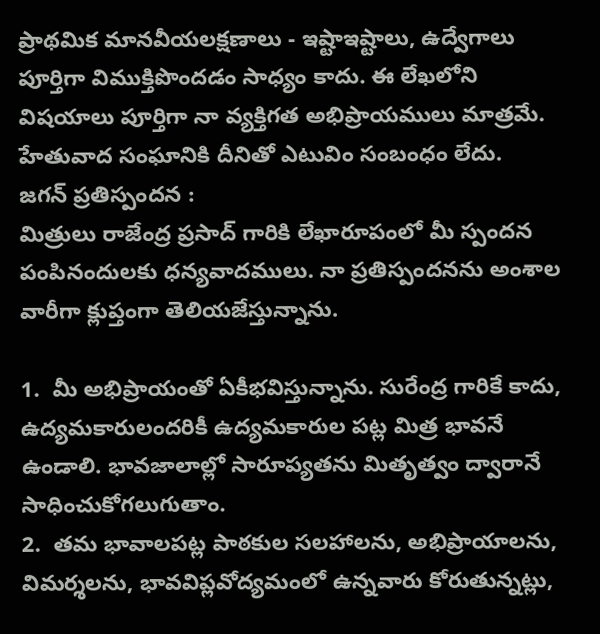ప్రాథమిక మానవీయలక్షణాలు - ఇష్టాఇష్టాలు, ఉద్వేగాలు పూర్తిగా విముక్తిపొందడం సాధ్యం కాదు. ఈ లేఖలోని విషయాలు పూర్తిగా నా వ్యక్తిగత అభిప్రాయములు మాత్రమే. హేతువాద సంఘానికి దీనితో ఎటువిం సంబంధం లేదు.
జగన్‌ ప్రతిస్పందన :
మిత్రులు రాజేంద్ర ప్రసాద్‌ గారికి లేఖారూపంలో మీ స్పందన పంపినందులకు ధన్యవాదములు. నా ప్రతిస్పందనను అంశాల వారీగా క్లుప్తంగా తెలియజేస్తున్నాను.

1.  మీ అభిప్రాయంతో ఏకీభవిస్తున్నాను. సురేంద్ర గారికే కాదు, ఉద్యమకారులందరికీ ఉద్యమకారుల పట్ల మిత్ర భావనే ఉండాలి. భావజాలాల్లో సారూప్యతను మితృత్వం ద్వారానే సాధించుకోగలుగుతాం.
2.  తమ భావాలపట్ల పాఠకుల సలహాలను, అభిప్రాయాలను, విమర్శలను, భావవిప్లవోద్యమంలో ఉన్నవారు కోరుతున్నట్లు,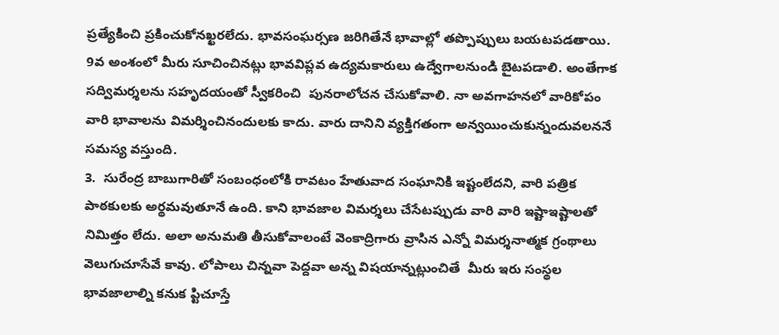ప్రత్యేకించి ప్రకించుకోనఖ్ఖరలేదు. భావసంఘర్సణ జరిగితేనే భావాల్లో తప్పొప్పులు బయటపడతాయి. 9వ అంశంలో మీరు సూచించినట్లు భావవిప్లవ ఉద్యమకారులు ఉద్వేగాలనుండి బైటపడాలి. అంతేగాక సద్విమర్శలను సహృదయంతో స్వీకరించి  పునరాలోచన చేసుకోవాలి. నా అవగాహనలో వారికోపం వారి భావాలను విమర్శించినందులకు కాదు. వారు దానిని వ్యక్తిగతంగా అన్వయించుకున్నందువలననే సమస్య వస్తుంది.
3.  సురేంద్ర బాబుగారితో సంబంధంలోకి రావటం హేతువాద సంఘానికి ఇష్టంలేదని, వారి పత్రిక పాఠకులకు అర్థమవుతూనే ఉంది. కాని భావజాల విమర్శలు చేసేటప్పుడు వారి వారి ఇష్టాఇష్టాలతో నిమిత్తం లేదు. అలా అనుమతి తీసుకోవాలంటే వెంకాద్రిగారు వ్రాసిన ఎన్నో విమర్శనాత్మక గ్రంథాలు వెలుగుచూసేవే కావు. లోపాలు చిన్నవా పెద్దవా అన్న విషయాన్నట్లుంచితే  మీరు ఇరు సంస్థల భావజాలాల్ని కనుక ప్టిచూస్తే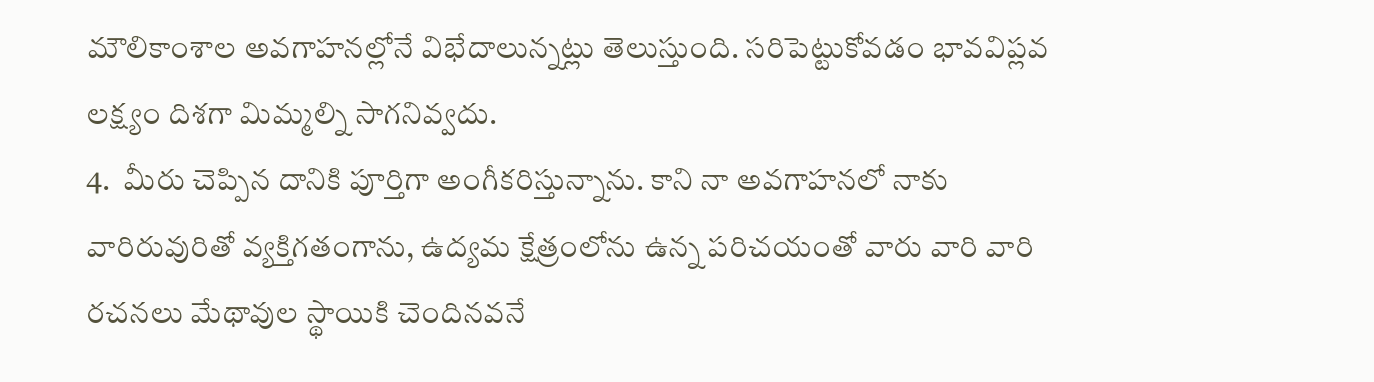మౌలికాంశాల అవగాహనల్లోనే విభేదాలున్నట్లు తెలుస్తుంది. సరిపెట్టుకోవడం భావవిప్లవ లక్ష్యం దిశగా మిమ్మల్ని సాగనివ్వదు.
4.  మీరు చెప్పిన దానికి పూర్తిగా అంగీకరిస్తున్నాను. కాని నా అవగాహనలో నాకు వారిరువురితో వ్యక్తిగతంగాను, ఉద్యమ క్షేత్రంలోను ఉన్న పరిచయంతో వారు వారి వారి రచనలు మేథావుల స్థాయికి చెందినవనే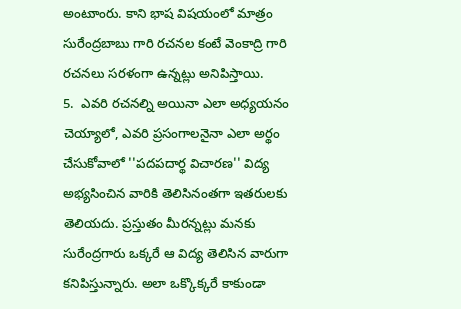అంటుాంరు. కాని భాష విషయంలో మాత్రం సురేంద్రబాబు గారి రచనల కంటే వెంకాద్రి గారి రచనలు సరళంగా ఉన్నట్లు అనిపిస్తాయి.
5.  ఎవరి రచనల్ని అయినా ఎలా అధ్యయనం చెయ్యాలో, ఎవరి ప్రసంగాలనైనా ఎలా అర్థం చేసుకోవాలో ''పదపదార్థ విచారణ'' విద్య అభ్యసించిన వారికి తెలిసినంతగా ఇతరులకు తెలియదు. ప్రస్తుతం మీరన్నట్లు మనకు సురేంద్రగారు ఒక్కరే ఆ విద్య తెలిసిన వారుగా కనిపిస్తున్నారు. అలా ఒక్కొక్కరే కాకుండా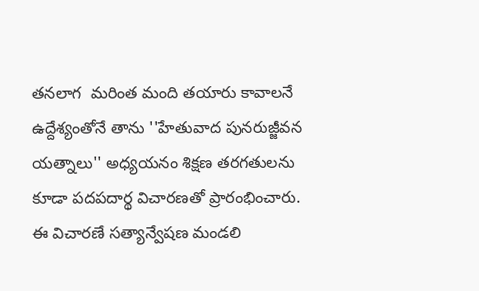తనలాగ  మరింత మంది తయారు కావాలనే ఉద్దేశ్యంతోనే తాను ''హేతువాద పునరుజ్జీవన యత్నాలు'' అధ్యయనం శిక్షణ తరగతులను కూడా పదపదార్థ విచారణతో ప్రారంభించారు. ఈ విచారణే సత్యాన్వేషణ మండలి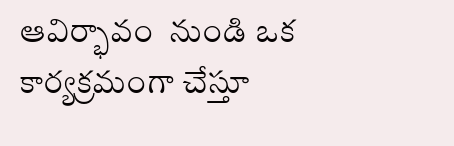ఆవిర్భావం  నుండి ఒక కార్యక్రమంగా చేస్తూ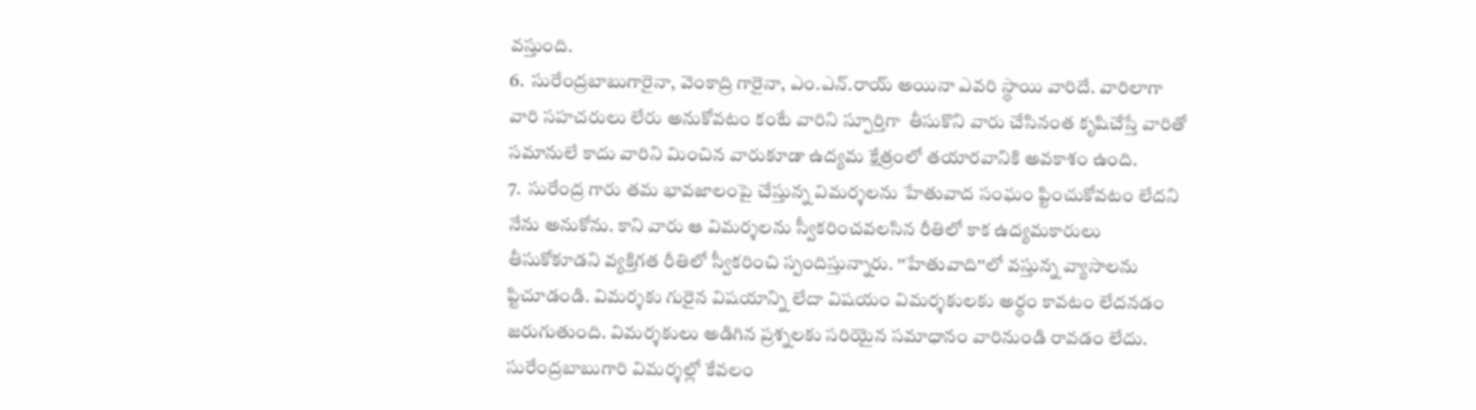వస్తుంది.
6.  సురేంద్రబాబుగారైనా, వెంకాద్రి గారైనా, ఎం.ఎన్‌.రాయ్‌ అయినా ఎవరి స్థాయి వారిదే. వారిలాగా వారి సహచరులు లేరు అనుకోవటం కంటే వారిని స్పూర్తిగా  తీసుకొని వారు చేసినంత కృషిచేస్తే వారితో సమానులే కాదు వారిని మించిన వారుకూడా ఉద్యమ క్షేత్రంలో తయారవానికి అవకాశం ఉంది.
7.  సురేంద్ర గారు తమ భావజాలంపై చేస్తున్న విమర్శలను హేతువాద సంఘం ప్టించుకోవటం లేదని నేను అనుకోను. కాని వారు ఆ విమర్శలను స్వీకరించవలసిన రీతిలో కాక ఉద్యమకారులు తీసుకోకూడని వ్యక్తిగత రీతిలో స్వీకరించి స్పందిస్తున్నారు. ''హేతువాది''లో వస్తున్న వ్యాసాలను ప్టిచూడండి. విమర్శకు గురైన విషయాన్ని లేదా విషయం విమర్శకులకు అర్థం కావటం లేదనడం జరుగుతుంది. విమర్శకులు అడిగిన ప్రశ్నలకు సరియైన సమాధానం వారినుండి రావడం లేదు. సురేంద్రబాబుగారి విమర్శల్లో కేవలం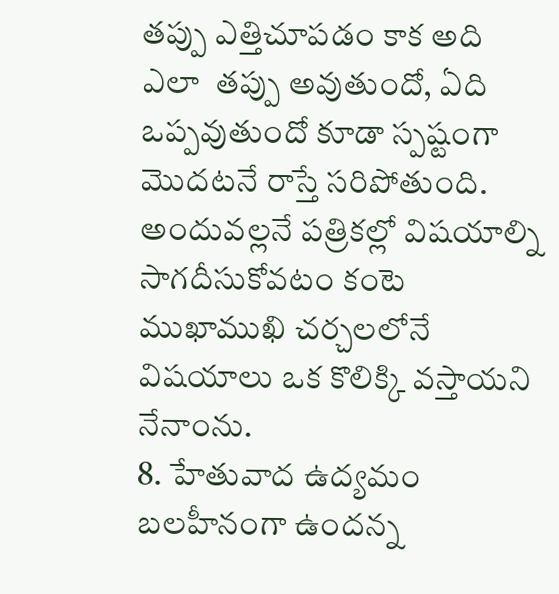తప్పు ఎత్తిచూపడం కాక అది ఎలా  తప్పు అవుతుందో, ఏది ఒప్పవుతుందో కూడా స్పష్టంగా  మొదటనే రాస్తే సరిపోతుంది. అందువల్లనే పత్రికల్లో విషయాల్ని సాగదీసుకోవటం కంటె ముఖాముఖి చర్చలలోనే విషయాలు ఒక కొలిక్కి వస్తాయని నేనాంను.
8. హేతువాద ఉద్యమం బలహీనంగా ఉందన్న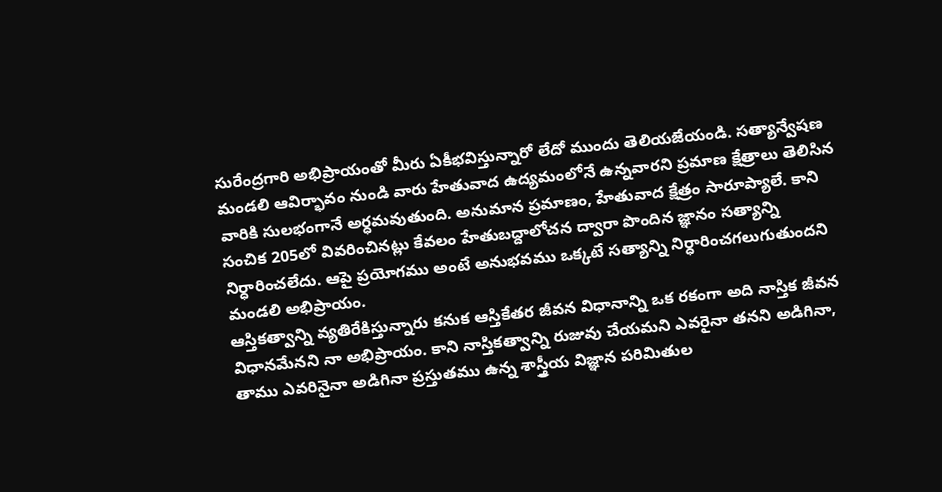సురేంద్రగారి అభిప్రాయంతో మీరు ఏకీభవిస్తున్నారో లేదో ముందు తెలియజేయండి. సత్యాన్వేషణ మండలి ఆవిర్భావం నుండి వారు హేతువాద ఉద్యమంలోనే ఉన్నవారని ప్రమాణ క్షేత్రాలు తెలిసిన వారికి సులభంగానే అర్ధమవుతుంది. అనుమాన ప్రమాణం, హేతువాద క్షేత్రం సారూప్యాలే. కాని సంచిక 205లో వివరించినట్లు కేవలం హేతుబద్దాలోచన ద్వారా పొందిన జ్ఞానం సత్యాన్ని నిర్ధారించలేదు. ఆపై ప్రయోగము అంటే అనుభవము ఒక్కటే సత్యాన్ని నిర్ధారించగలుగుతుందని మండలి అభిప్రాయం.
ఆస్తికత్వాన్ని వ్యతిరేకిస్తున్నారు కనుక ఆస్తికేతర జీవన విధానాన్ని ఒక రకంగా అది నాస్తిక జీవన విధానమేనని నా అభిప్రాయం. కాని నాస్తికత్వాన్ని రుజువు చేయమని ఎవరైనా తనని అడిగినా, తాము ఎవరినైనా అడిగినా ప్రస్తుతము ఉన్న శాస్త్రీయ విజ్ఞాన పరిమితుల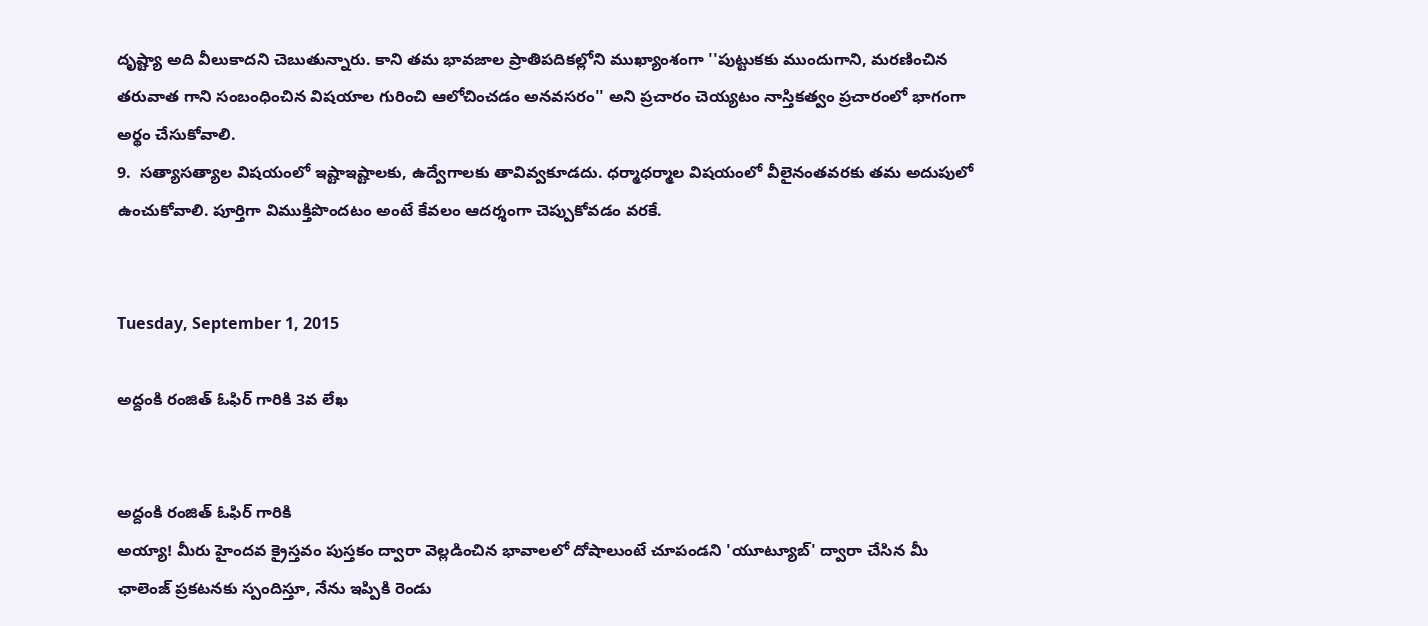దృష్ట్యా అది వీలుకాదని చెబుతున్నారు. కాని తమ భావజాల ప్రాతిపదికల్లోని ముఖ్యాంశంగా ''పుట్టుకకు ముందుగాని, మరణించిన తరువాత గాని సంబంధించిన విషయాల గురించి ఆలోచించడం అనవసరం'' అని ప్రచారం చెయ్యటం నాస్తికత్వం ప్రచారంలో భాగంగా అర్థం చేసుకోవాలి.
9.  సత్యాసత్యాల విషయంలో ఇష్టాఇష్టాలకు, ఉద్వేగాలకు తావివ్వకూడదు. ధర్మాధర్మాల విషయంలో వీలైనంతవరకు తమ అదుపులో ఉంచుకోవాలి. పూర్తిగా విముక్తిపొందటం అంటే కేవలం ఆదర్శంగా చెప్పుకోవడం వరకే.


Tuesday, September 1, 2015

అద్దంకి రంజిత్‌ ఓఫిర్‌ గారికి 3వ లేఖ


అద్దంకి రంజిత్‌ ఓఫిర్‌ గారికి
అయ్యా! మీరు హైందవ క్రైస్తవం పుస్తకం ద్వారా వెల్లడించిన భావాలలో దోషాలుంటే చూపండని 'యూట్యూబ్‌' ద్వారా చేసిన మీ ఛాలెంజ్‌ ప్రకటనకు స్పందిస్తూ, నేను ఇప్పికి రెండు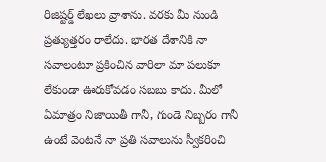రిజిష్టర్డ్‌ లేఖలు వ్రాశాను. వరకు మీ నుండి ప్రత్యుత్తరం రాలేదు. భారత దేశానికి నా సవాలంటూ ప్రకించిన వారిలా మా పలుకూ లేకుండా ఊరుకోవడం సబబు కాదు. మీలో ఏమాత్రం నిజాయితీ గానీ, గుండె నిబ్బరం గానీ ఉంటే వెంటనే నా ప్రతి సవాలును స్వీకరించి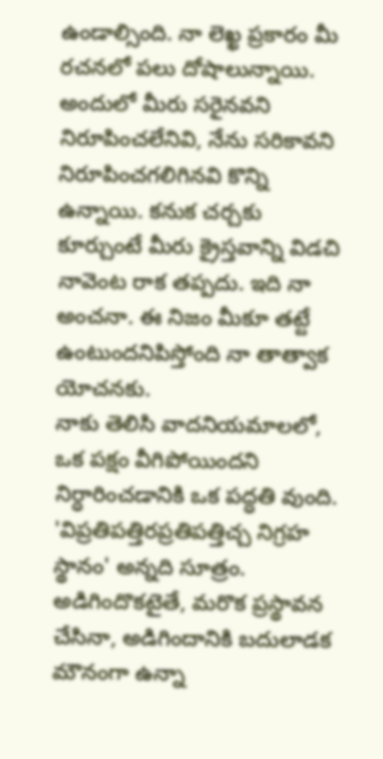ఉండాల్సింది. నా లెఖ్ఖ ప్రకారం మీ రచనలో పలు దోషాలున్నాయి. అందులో మీరు సరైనవని నిరూపించలేనివి, నేను సరికావని నిరూపించగలిగినవి కొన్ని ఉన్నాయి. కనుక చర్చకు కూర్చుంటే మీరు క్రైస్తవాన్ని విడచి నావెంట రాక తప్పదు. ఇది నా అంచనా. ఈ నిజం మీకూ తట్టే ఉంటుందనిపిస్తోంది నా తాత్వాక యోచనకు.
నాకు తెలిసి వాదనియమాలలో, ఒక పక్షం వీగిపోయిందని నిర్ధారించడానికి ఒక పద్ధతి వుంది. 'విప్రతిపత్తిరప్రతిపత్తిచ్చ నిగ్రహ స్థానం' అన్నది సూత్రం. అడిగిందొకటైతే, మరొక ప్రస్థావన చేసినా, అడిగిందానికి బదులాడక మౌనంగా ఉన్నా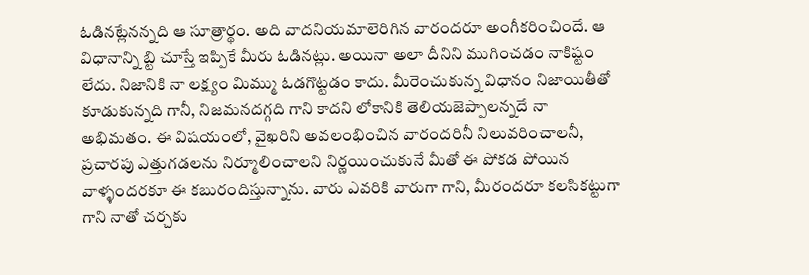ఓడినట్లేనన్నది ఆ సూత్రార్థం. అది వాదనియమాలెరిగిన వారందరూ అంగీకరించిందే. ఆ విధానాన్ని బ్టి చూస్తే ఇప్పికే మీరు ఓడినట్లు. అయినా అలా దీనిని ముగించడం నాకిష్టం లేదు. నిజానికి నా లక్ష్యం మిమ్ము ఓడగొట్టడం కాదు. మీరెంచుకున్న విధానం నిజాయితీతో కూడుకున్నది గానీ, నిజమనదగ్గది గాని కాదని లోకానికి తెలియజెప్పాలన్నదే నా అభిమతం. ఈ విషయంలో, వైఖరిని అవలంభించిన వారందరినీ నిలువరించాలనీ, ప్రచారపు ఎత్తుగడలను నిర్మూలించాలని నిర్ణయించుకునే మీతో ఈ పోకడ పోయిన వాళ్ళందరకూ ఈ కబురందిస్తున్నాను. వారు ఎవరికి వారుగా గాని, మీరందరూ కలసికట్టుగా గాని నాతో చర్చకు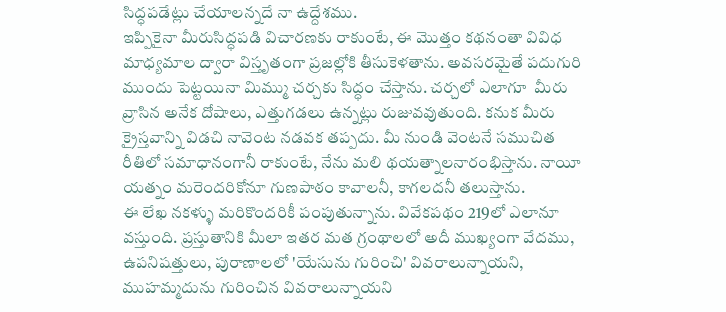సిద్ధపడేట్లు చేయాలన్నదే నా ఉద్దేశము.
ఇప్పికైనా మీరుసిద్ధపడి విచారణకు రాకుంటే, ఈ మొత్తం కథనంతా వివిధ మాధ్యమాల ద్వారా విస్తృతంగా ప్రజల్లోకి తీసుకెళతాను. అవసరమైతే పదుగురి ముందు పెట్టయినా మిమ్ము చర్చకు సిద్ధం చేస్తాను. చర్చలో ఎలాగూ  మీరు వ్రాసిన అనేక దోషాలు, ఎత్తుగడలు ఉన్నట్లు రుజువవుతుంది. కనుక మీరు క్రైస్తవాన్ని విడచి నావెంట నడవక తప్పదు. మీ నుండి వెంటనే సముచిత రీతిలో సమాధానంగానీ రాకుంటే, నేను మలి థయత్నాలనారంభిస్తాను. నాయీ యత్నం మరెందరికోనూ గుణపాఠం కావాలనీ, కాగలదనీ తలుస్తాను.
ఈ లేఖ నకళ్ళు మరికొందరికీ పంపుతున్నాను. వివేకపథం 219లో ఎలానూ వస్తుంది. ప్రస్తుతానికి మీలా ఇతర మత గ్రంథాలలో అదీ ముఖ్యంగా వేదము, ఉపనిషత్తులు, పురాణాలలో 'యేసును గురించి' వివరాలున్నాయని, ముహమ్మదును గురించిన వివరాలున్నాయని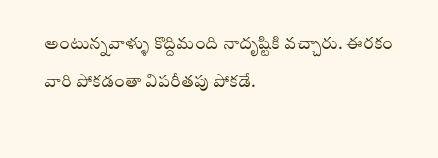అంటున్నవాళ్ళు కొద్దిమంది నాదృష్టికి వచ్చారు. ఈరకం వారి పోకడంతా విపరీతపు పోకడే.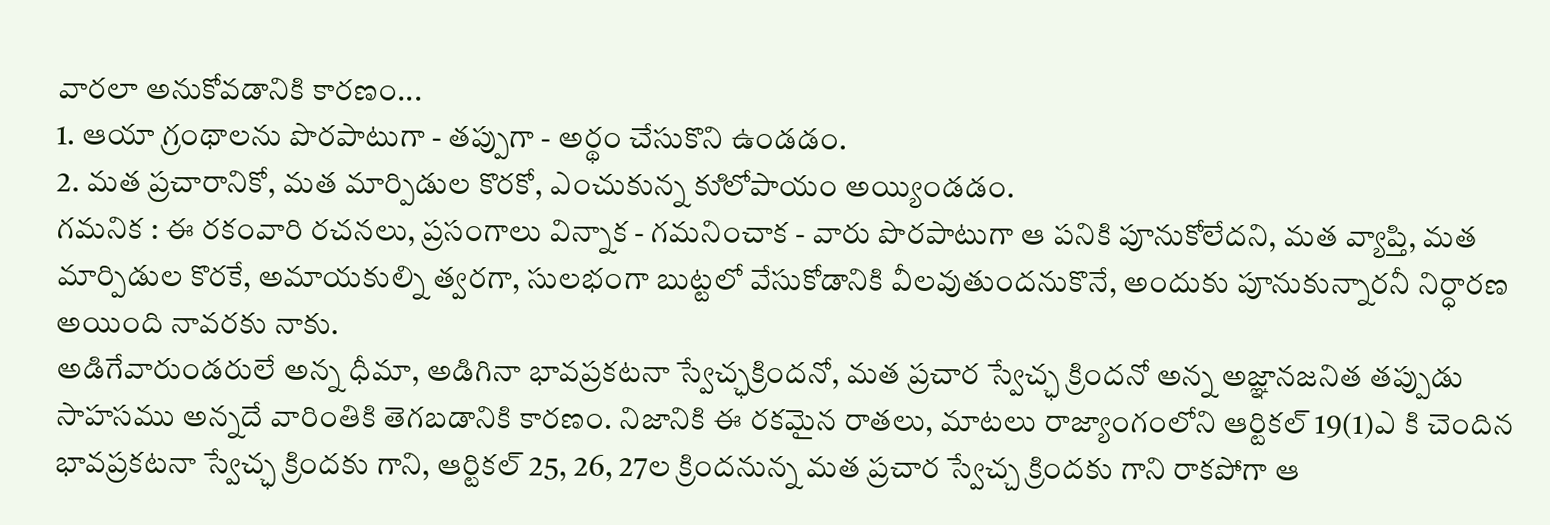వారలా అనుకోవడానికి కారణం...
1. ఆయా గ్రంథాలను పొరపాటుగా - తప్పుగా - అర్థం చేసుకొని ఉండడం.
2. మత ప్రచారానికో, మత మార్పిడుల కొరకో, ఎంచుకున్న కుిలోపాయం అయ్యిండడం.
గమనిక : ఈ రకంవారి రచనలు, ప్రసంగాలు విన్నాక - గమనించాక - వారు పొరపాటుగా ఆ పనికి పూనుకోలేదని, మత వ్యాప్తి, మత మార్పిడుల కొరకే, అమాయకుల్ని త్వరగా, సులభంగా బుట్టలో వేసుకోడానికి వీలవుతుందనుకొనే, అందుకు పూనుకున్నారనీ నిర్ధారణ అయింది నావరకు నాకు.
అడిగేవారుండరులే అన్న ధీమా, అడిగినా భావప్రకటనా స్వేచ్ఛక్రిందనో, మత ప్రచార స్వేచ్ఛ క్రిందనో అన్న అజ్ఞానజనిత తప్పుడు సాహసము అన్నదే వారింతికి తెగబడానికి కారణం. నిజానికి ఈ రకమైన రాతలు, మాటలు రాజ్యాంగంలోని ఆర్టికల్‌ 19(1)ఎ కి చెందిన భావప్రకటనా స్వేచ్ఛ క్రిందకు గాని, ఆర్టికల్‌ 25, 26, 27ల క్రిందనున్న మత ప్రచార స్వేచ్చ క్రిందకు గాని రాకపోగా ఆ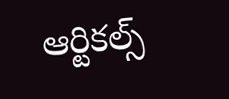ఆర్టికల్స్‌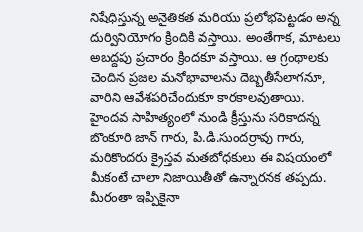నిషేధిస్తున్న అనైతికత మరియు ప్రలోభపెట్టడం అన్న దుర్వినియోగం క్రిందికి వస్తాయి. అంతేగాక, మాటలు అబద్దపు ప్రచారం క్రిందకూ వస్తాయి. ఆ గ్రంథాలకు చెందిన ప్రజల మనోభావాలను దెబ్బతీసేలాగనూ, వారిని ఆవేశపరిచేందుకూ కారకాలవుతాయి.
హైందవ సాహిత్యంలో నుండి క్రీస్తును సరికాదన్న బొంకూరి జాన్‌ గారు, పి.డి.సుందర్రావు గారు, మరికొందరు క్రైస్తవ మతబోధకులు ఈ విషయంలో మీకంటే చాలా నిజాయితీతో ఉన్నారనక తప్పదు. మీరంతా ఇప్పికైనా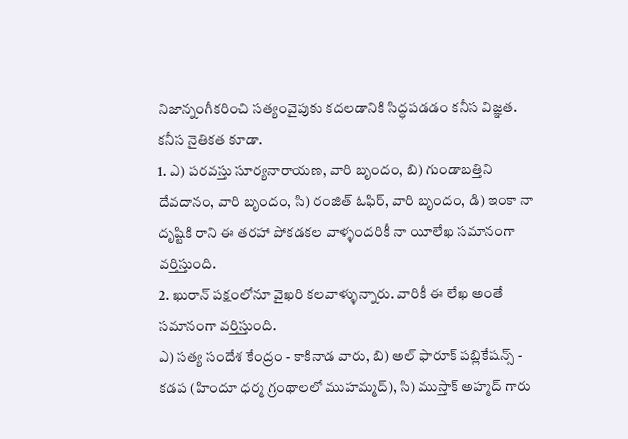నిజాన్నంగీకరించి సత్యంవైపుకు కదలడానికి సిద్ధపడడం కనీస విజ్ఞత. కనీస నైతికత కూడా.
1. ఎ) పరవస్తు సూర్యనారాయణ, వారి బృందం, బి) గుండాబత్తిని దేవదానం, వారి బృందం, సి) రంజిత్‌ ఓఫిర్‌, వారి బృందం, డి) ఇంకా నా దృష్టికి రాని ఈ తరహా పోకడకల వాళ్ళందరికీ నా యీలేఖ సమానంగా వర్తిస్తుంది.
2. ఖురాన్‌ పక్షంలోనూ వైఖరి కలవాళ్ళున్నారు. వారికీ ఈ లేఖ అంతే సమానంగా వర్తిస్తుంది.
ఎ) సత్య సందేశ కేంద్రం - కాకినాడ వారు, బి) అల్‌ ఫారూక్‌ పబ్లికేషన్స్‌ - కడప (హిందూ ధర్మ గ్రంథాలలో ముహమ్మద్‌), సి) ముస్తాక్‌ అహ్మద్‌ గారు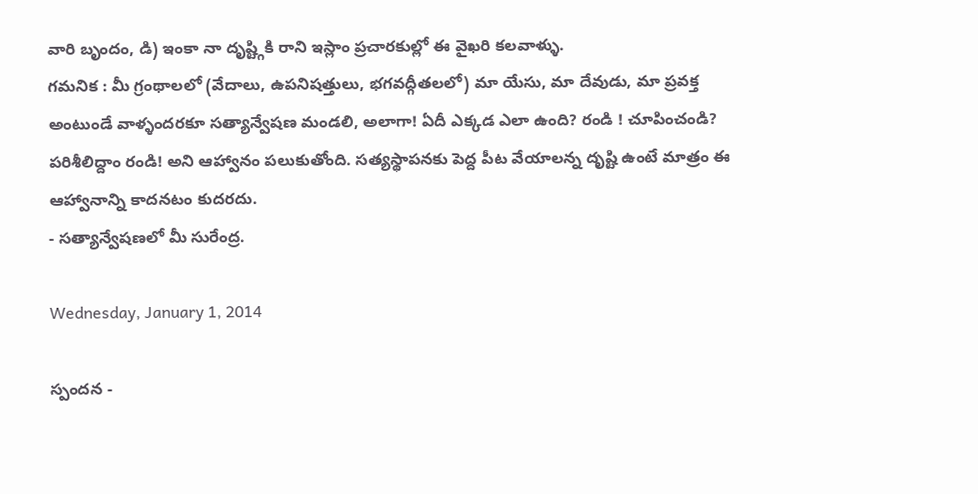వారి బృందం, డి) ఇంకా నా దృష్ట్గికి రాని ఇస్లాం ప్రచారకుల్లో ఈ వైఖరి కలవాళ్ళు.
గమనిక : మీ గ్రంథాలలో (వేదాలు, ఉపనిషత్తులు, భగవద్గీతలలో) మా యేసు, మా దేవుడు, మా ప్రవక్త అంటుండే వాళ్ళందరకూ సత్యాన్వేషణ మండలి, అలాగా! ఏదీ ఎక్కడ ఎలా ఉంది? రండి ! చూపించండి? పరిశీలిద్దాం రండి! అని ఆహ్వానం పలుకుతోంది. సత్యస్థాపనకు పెద్ద పీట వేయాలన్న దృష్టి ఉంటే మాత్రం ఈ ఆహ్వానాన్ని కాదనటం కుదరదు.
- సత్యాన్వేషణలో మీ సురేంద్ర.

Wednesday, January 1, 2014

స్పందన -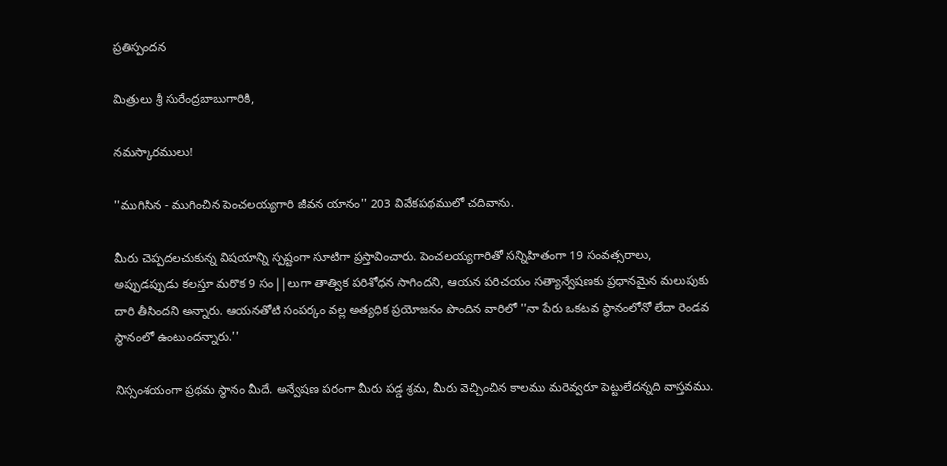ప్రతిస్పందన

మిత్రులు శ్రీ సురేంద్రబాబుగారికి,

నమస్కారములు!

''ముగిసిన - ముగించిన పెంచలయ్యగారి జీవన యానం'' 203 వివేకపథములో చదివాను.

మీరు చెప్పదలచుకున్న విషయాన్ని స్పష్టంగా సూటిగా ప్రస్తావించారు. పెంచలయ్యగారితో సన్నిహితంగా 19 సంవత్సరాలు, అప్పుడప్పుడు కలస్తూ మరొక 9 సం||లుగా తాత్విక పరిశోధన సాగిందని, ఆయన పరిచయం సత్యాన్వేషణకు ప్రధానమైన మలుపుకు దారి తీసిందని అన్నారు. ఆయనతోటి సంపర్కం వల్ల అత్యధిక ప్రయోజనం పొందిన వారిలో ''నా పేరు ఒకటవ స్థానంలోనో లేదా రెండవ స్థానంలో ఉంటుందన్నారు.''

నిస్సంశయంగా ప్రథమ స్థానం మీదే. అన్వేషణ పరంగా మీరు పడ్డ శ్రమ, మీరు వెచ్చించిన కాలము మరెవ్వరూ పెట్టులేదన్నది వాస్తవము.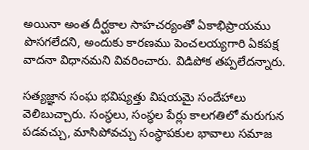అయినా అంత దీర్ఘకాల సాహచర్యంతో ఏకాభిప్రాయము పొసగలేదని, అందుకు కారణము పెంచలయ్యగారి ఏకపక్ష వాదనా విధానమని వివరించారు. విడిపోక తప్పలేదన్నారు.

సత్యజ్ఞాన సంఘ భవిష్యత్తు విషయమై సందేహాలు వెలిబుచ్చారు. సంస్థలు, సంస్ధల పేర్లు కాలగతిలో మరుగున పడవచ్చు, మాసిపోవచ్చు సంస్థాపకుల భావాలు సమాజ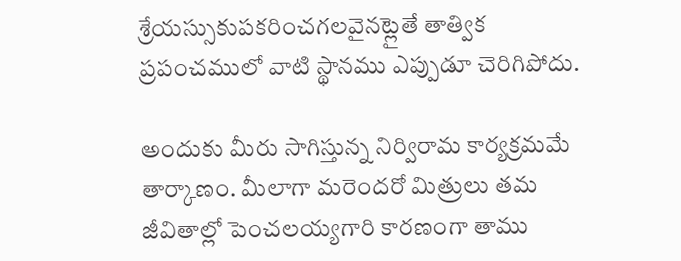శ్రేయస్సుకుపకరించగలవైనట్లైతే తాత్విక ప్రపంచములో వాటి స్థానము ఎప్పుడూ చెరిగిపోదు.

అందుకు మీరు సాగిస్తున్న నిర్విరామ కార్యక్రమమే తార్కాణం. మీలాగా మరెందరో మిత్రులు తమ జీవితాల్లో పెంచలయ్యగారి కారణంగా తాము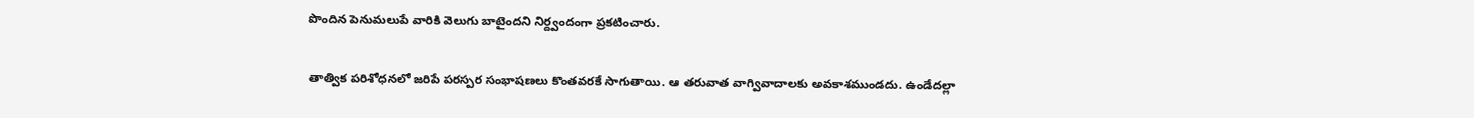పొందిన పెనుమలుపే వారికి వెలుగు బాటైందని నిర్ద్వందంగా ప్రకటించారు.

తాత్విక పరిశోధనలో జరిపే పరస్పర సంభాషణలు కొంతవరకే సాగుతాయి. ఆ తరువాత వాగ్వివాదాలకు అవకాశముండదు. ఉండేదల్లా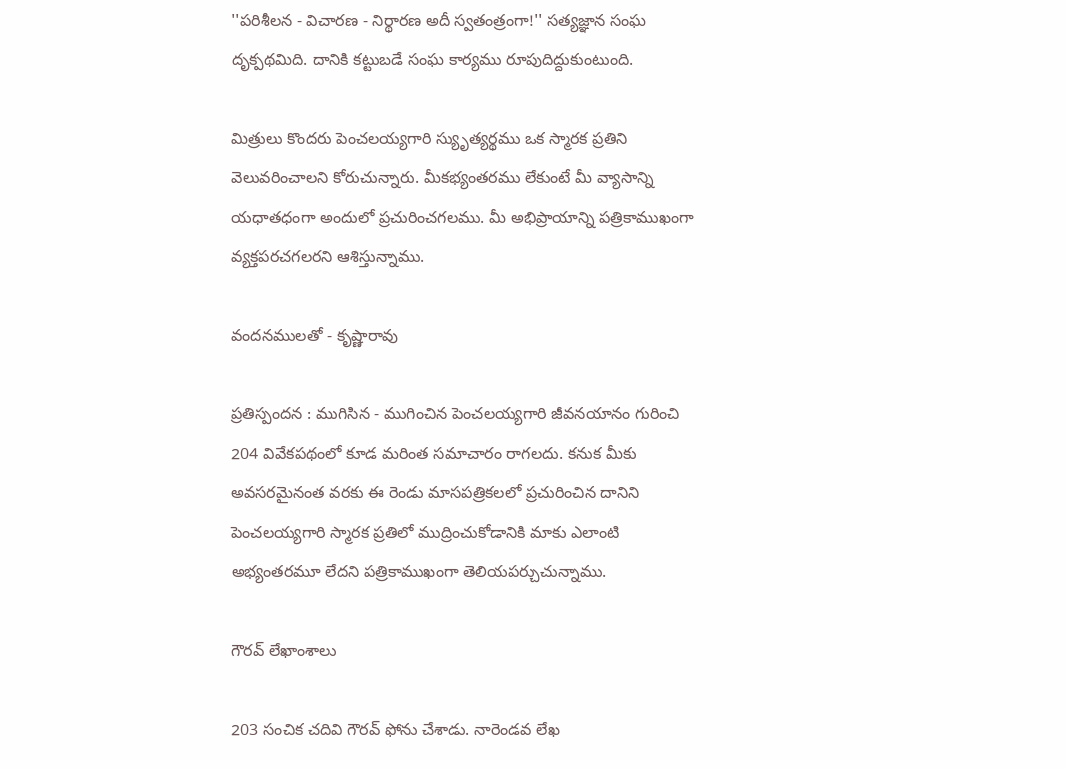''పరిశీలన - విచారణ - నిర్థారణ అదీ స్వతంత్రంగా!'' సత్యజ్ఞాన సంఘ దృక్పథమిది. దానికి కట్టుబడే సంఘ కార్యము రూపుదిద్దుకుంటుంది.

మిత్రులు కొందరు పెంచలయ్యగారి స్యుృత్యర్థము ఒక స్మారక ప్రతిని వెలువరించాలని కోరుచున్నారు. మీకభ్యంతరము లేకుంటే మీ వ్యాసాన్ని యధాతధంగా అందులో ప్రచురించగలము. మీ అభిప్రాయాన్ని పత్రికాముఖంగా వ్యక్తపరచగలరని ఆశిస్తున్నాము.

వందనములతో - కృష్ణారావు

ప్రతిస్పందన : ముగిసిన - ముగించిన పెంచలయ్యగారి జీవనయానం గురించి 204 వివేకపథంలో కూడ మరింత సమాచారం రాగలదు. కనుక మీకు అవసరమైనంత వరకు ఈ రెండు మాసపత్రికలలో ప్రచురించిన దానిని పెంచలయ్యగారి స్మారక ప్రతిలో ముద్రించుకోడానికి మాకు ఎలాంటి అభ్యంతరమూ లేదని పత్రికాముఖంగా తెలియపర్చుచున్నాము.

గౌరవ్‌ లేఖాంశాలు

203 సంచిక చదివి గౌరవ్‌ ఫోను చేశాడు. నారెండవ లేఖ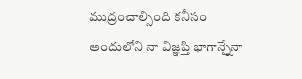ముద్రంచాల్సింది కనీసం అందులోని నా విజ్ఞప్తి భాగాన్నేౖనా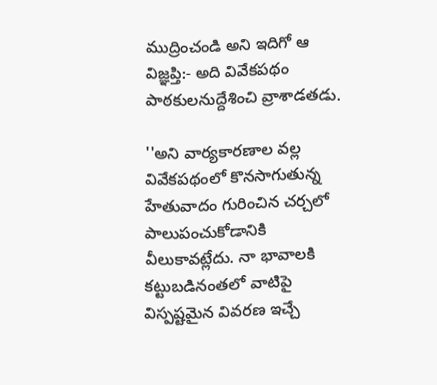ముద్రించండి అని ఇదిగో ఆ విజ్ఞప్తి:- అది వివేకపథం పాఠకులనుద్దేశించి వ్రాశాడతడు.

''అని వార్యకారణాల వల్ల వివేకపథంలో కొనసాగుతున్న హేతువాదం గురించిన చర్చలో పాలుపంచుకోడానికి వీలుకావట్లేదు. నా భావాలకి కట్టుబడినంతలో వాటిపై విస్పష్టమైన వివరణ ఇచ్చే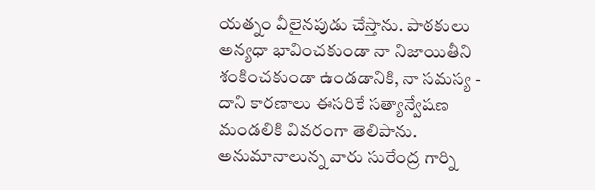యత్నం వీలైనపుడు చేస్తాను. పాఠకులు అన్యధా భావించకుండా నా నిజాయితీని శంకించకుండా ఉండడానికి, నా సమస్య - దాని కారణాలు ఈసరికే సత్యాన్వేషణ మండలికి వివరంగా తెలిపాను. అనుమానాలున్న వారు సురేంద్ర గార్ని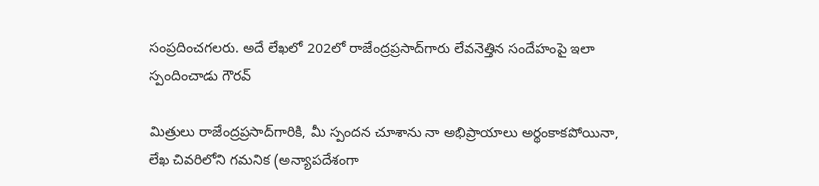సంప్రదించగలరు. అదే లేఖలో 202లో రాజేంద్రప్రసాద్‌గారు లేవనెత్తిన సందేహంపై ఇలా స్పందించాడు గౌరవ్‌

మిత్రులు రాజేంద్రప్రసాద్‌గారికి, మీ స్పందన చూశాను నా అభిప్రాయాలు అర్థంకాకపోయినా, లేఖ చివరిలోని గమనిక (అన్యాపదేశంగా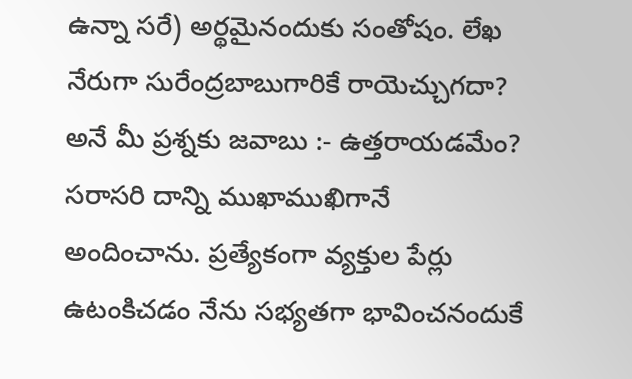ఉన్నా సరే) అర్థమైనందుకు సంతోషం. లేఖ నేరుగా సురేంద్రబాబుగారికే రాయెచ్చుగదా? అనే మీ ప్రశ్నకు జవాబు :- ఉత్తరాయడమేం? సరాసరి దాన్ని ముఖాముఖిగానే అందించాను. ప్రత్యేకంగా వ్యక్తుల పేర్లు ఉటంకిచడం నేను సభ్యతగా భావించనందుకే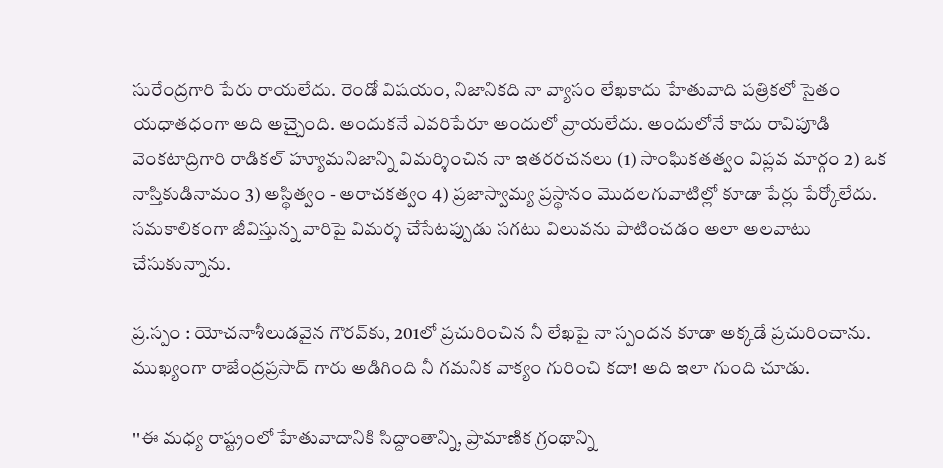సురేంద్రగారి పేరు రాయలేదు. రెండో విషయం, నిజానికది నా వ్యాసం లేఖకాదు హేతువాది పత్రికలో సైతం యధాతధంగా అది అచ్చైంది. అందుకనే ఎవరిపేరూ అందులో వ్రాయలేదు. అందులోనే కాదు రావిపూడి వెంకటాద్రిగారి రాడికల్‌ హ్యూమనిజాన్ని విమర్శించిన నా ఇతరరచనలు (1) సాంఘికతత్వం విప్లవ మార్గం 2) ఒక నాస్తికుడినామం 3) అస్థిత్వం - అరాచకత్వం 4) ప్రజాస్వామ్య ప్రస్థానం మొదలగువాటిల్లో కూడా పేర్లు పేర్కోలేదు. సమకాలికంగా జీవిస్తున్న వారిపై విమర్శ చేసేటప్పుడు సగటు విలువను పాటించడం అలా అలవాటు చేసుకున్నాను.

ప్ర.స్పం : యోచనాశీలుడవైన గౌరవ్‌కు, 201లో ప్రచురించిన నీ లేఖపై నా స్పందన కూడా అక్కడే ప్రచురించాను. ముఖ్యంగా రాజేంద్రప్రసాద్‌ గారు అడిగింది నీ గమనిక వాక్యం గురించి కదా! అది ఇలా గుంది చూడు.

''ఈ మధ్య రాష్ట్రంలో హేతువాదానికి సిద్దాంతాన్ని, ప్రామాణిక గ్రంథాన్ని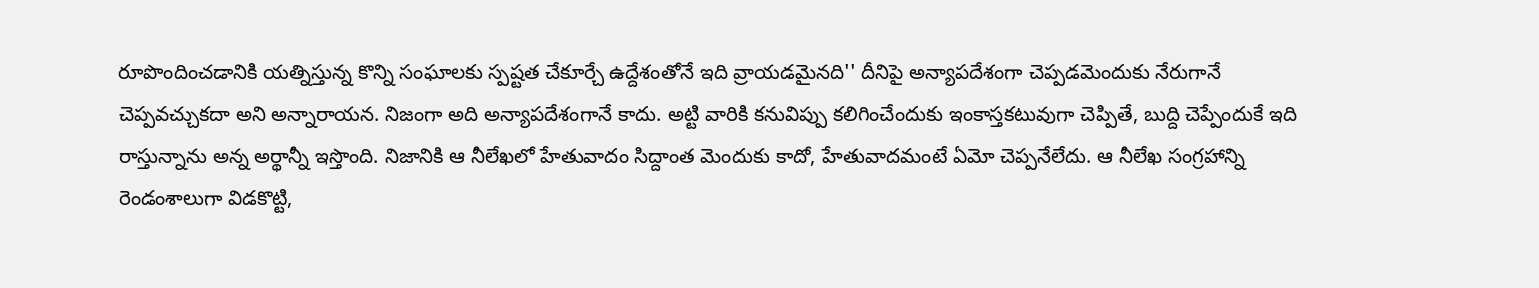రూపొందించడానికి యత్నిస్తున్న కొన్ని సంఘాలకు స్పష్టత చేకూర్చే ఉద్దేశంతోనే ఇది వ్రాయడమైనది'' దీనిపై అన్యాపదేశంగా చెప్పడమెందుకు నేరుగానే చెప్పవచ్చుకదా అని అన్నారాయన. నిజంగా అది అన్యాపదేశంగానే కాదు. అట్టి వారికి కనువిప్పు కలిగించేందుకు ఇంకాస్తకటువుగా చెప్పితే, బుద్ది చెప్పేందుకే ఇది రాస్తున్నాను అన్న అర్థాన్నీ ఇస్తొంది. నిజానికి ఆ నీలేఖలో హేతువాదం సిద్దాంత మెందుకు కాదో, హేతువాదమంటే ఏమో చెప్పనేలేదు. ఆ నీలేఖ సంగ్రహాన్ని రెండంశాలుగా విడకొట్టి,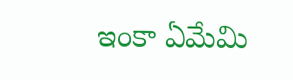ఇంకా ఏమేమి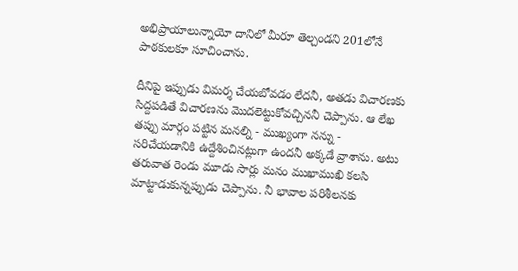అభిప్రాయాలున్నాయో దానిలో మీరూ తెల్చండని 201లోనే పాఠకులకూ సూచించాను.

దీనిపై ఇప్పుడు విమర్శ చేయబోవడం లేదనీ, అతడు విచారణకు సిద్దపడితే విచారణను మొదలెట్టుకోవచ్చిననీ చెప్పాను. ఆ లేఖ తప్పు మార్గం పట్టిన మనల్ని - ముఖ్యంగా నన్ను - సరిచేయడానికి ఉద్దేశించినట్లుగా ఉందనీ అక్కడే వ్రాశాను. అటు తరువాత రెండు మూడు సార్లు మనం ముఖాముఖి కలసి మాట్టాడుకున్నప్పుడు చెప్పాను. నీ భావాల పరిశీలనకు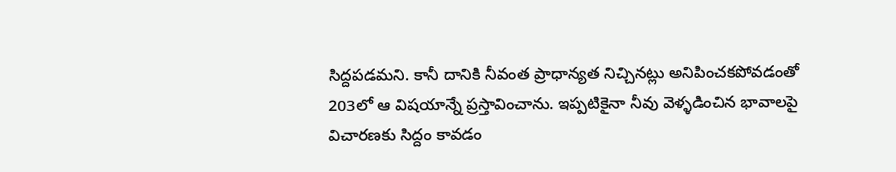సిద్దపడమని. కానీ దానికి నీవంత ప్రాధాన్యత నిచ్చినట్లు అనిపించకపోవడంతో 203లో ఆ విషయాన్నే ప్రస్తావించాను. ఇప్పటికైనా నీవు వెళ్ళడించిన భావాలపై విచారణకు సిద్దం కావడం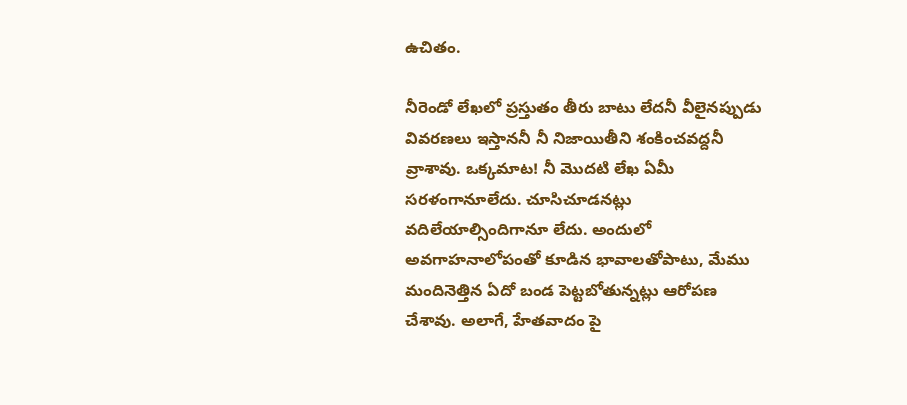ఉచితం.

నీరెండో లేఖలో ప్రస్తుతం తీరు బాటు లేదనీ వీలైనప్పుడు వివరణలు ఇస్తాననీ నీ నిజాయితీని శంకించవద్దనీ వ్రాశావు. ఒక్కమాట! నీ మొదటి లేఖ ఏమీ సరళంగానూలేదు. చూసిచూడనట్లు వదిలేయాల్సిందిగానూ లేదు. అందులో అవగాహనాలోపంతో కూడిన భావాలతోపాటు, మేము మందినెత్తిన ఏదో బండ పెట్టబోతున్నట్లు ఆరోపణ చేశావు. అలాగే, హేతవాదం పై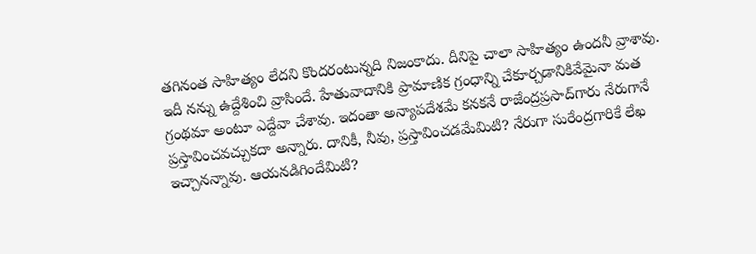తగినంత సాహిత్యం లేదని కొందరంటున్నది నిజంకాదు. దీనిపై చాలా సాహిత్యం ఉందనీ వ్రాశావు. ఇదీ నన్ను ఉద్దేశించి వ్రాసిందే. హేతువాదానికి ప్రామాణిక గ్రంధాన్ని చేకూర్చడానికివేమైనా మత గ్రంథమా అంటూ ఎద్దేవా చేశావు. ఇదంతా అన్యాపదేశమే కనకనే రాజేంద్రప్రసాద్‌గారు నేరుగానే ప్రస్తావించవచ్చుకదా అన్నారు. దానికీ, నీవు, ప్రస్తావించడమేమిటి? నేరుగా సురేంద్రగారికే లేఖ ఇచ్చానన్నావు. ఆయనడిగిందేమిటి?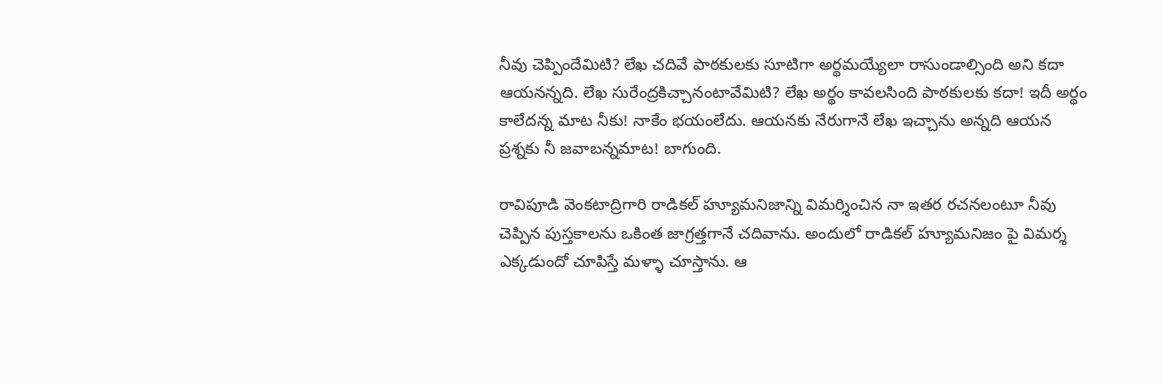నీవు చెప్పిందేమిటి? లేఖ చదివే పాఠకులకు సూటిగా అర్థమయ్యేలా రాసుండాల్సింది అని కదా ఆయనన్నది. లేఖ సురేంద్రకిచ్చానంటావేమిటి? లేఖ అర్థం కావలసింది పాఠకులకు కదా! ఇదీ అర్థం కాలేదన్న మాట నీకు! నాకేం భయంలేదు. ఆయనకు నేరుగానే లేఖ ఇచ్చాను అన్నది ఆయన ప్రశ్నకు నీ జవాబన్నమాట! బాగుంది.

రావిపూడి వెంకటాద్రిగారి రాడికల్‌ హ్యూమనిజాన్ని విమర్శించిన నా ఇతర రచనలంటూ నీవు చెప్పిన పుస్తకాలను ఒకింత జాగ్రత్తగానే చదివాను. అందులో రాడికల్‌ హ్యూమనిజం పై విమర్శ ఎక్కడుందో చూపిస్తే మళ్ళా చూస్తాను. ఆ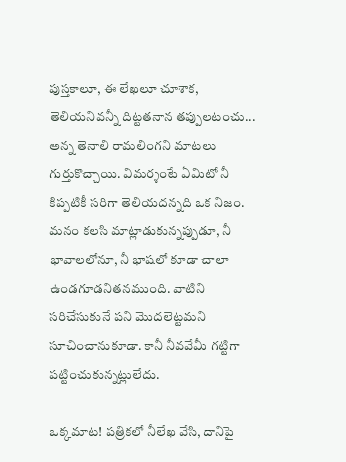పుస్తకాలూ, ఈ లేఖలూ చూశాక, తెలియనివన్నీ దిట్టతనాన తప్పులటంచు... అన్న తెనాలి రామలింగని మాటలు గుర్తుకొచ్చాయి. విమర్శంటే ఏమిటో నీ కిప్పటికీ సరిగా తెలియదన్నది ఒక నిజం. మనం కలసి మాట్లాడుకున్నప్పుడూ, నీ భావాలలోనూ, నీ భాషలో కూడా చాలా ఉండగూడనితనముంది. వాటిని సరిచేసుకునే పని మొదలెట్టమని సూచించానుకూడా. కానీ నీవవేమీ గట్టిగా పట్టించుకున్నట్లులేదు.

ఒక్కమాట! పత్రికలో నీలేఖ వేసి, దానిపై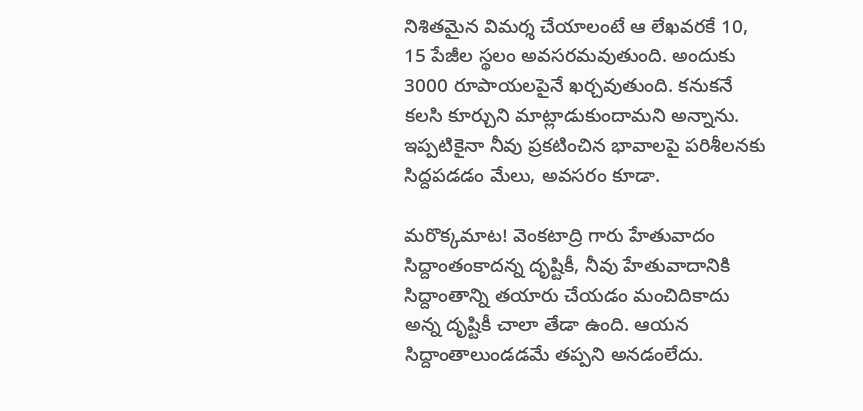నిశితమైన విమర్శ చేయాలంటే ఆ లేఖవరకే 10, 15 పేజీల స్థలం అవసరమవుతుంది. అందుకు 3000 రూపాయలపైనే ఖర్చవుతుంది. కనుకనే కలసి కూర్చుని మాట్లాడుకుందామని అన్నాను. ఇప్పటికైనా నీవు ప్రకటించిన భావాలపై పరిశీలనకు సిద్దపడడం మేలు, అవసరం కూడా.

మరొక్కమాట! వెంకటాద్రి గారు హేతువాదం సిద్దాంతంకాదన్న దృష్టికీ, నీవు హేతువాదానికి సిద్దాంతాన్ని తయారు చేయడం మంచిదికాదు అన్న దృష్టికీ చాలా తేడా ఉంది. ఆయన సిద్దాంతాలుండడమే తప్పని అనడంలేదు.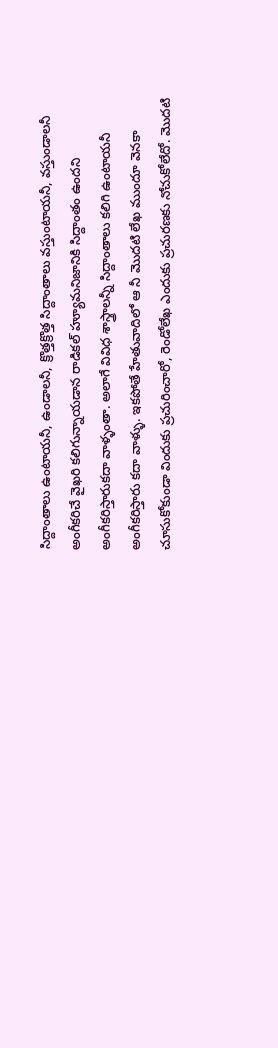సిద్దాంతాలు ఉంటాయనీ, ఉండాలనీ, క్రొత్తక్రొత్త సిద్దాంతాలు వస్తుంటాయనీ, వస్తుండాలనీ అంగీకరిచే వైఖరి కలిగున్నాయడాన రాడికల్‌ హ్యూమనిజానికి సిద్దాంతం ఉందని అంగీకరిస్తారుకదా వాళ్ళంతా. అలాగే వివిధ శాస్త్రాలన్నీ సిద్దాంతాలు కలిగి ఉంటాయనీ అంగీకరిస్తారు కదా వాళ్ళు. ఇకపోతే హేతువాదిలో ఆ నీ మొదటి లేఖ ముందూ వెనకా చూసుకోకుండా విందుకు ప్రచురించారో, రెండోలేఖ ఎందుకు ప్రచురణకు నోచుకోలేదో. మొదటి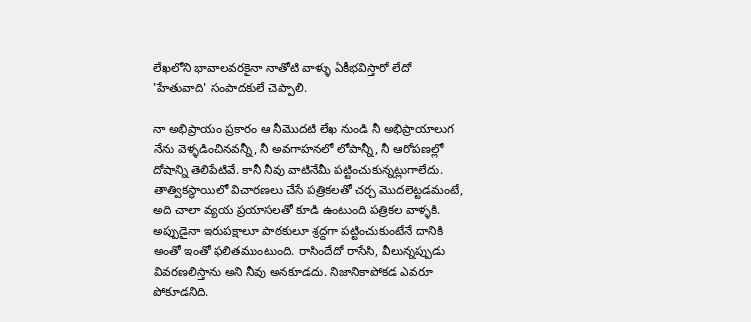లేఖలోని భావాలవరకైనా నాతోటి వాళ్ళు ఏకీభవిస్తారో లేదో 'హేతువాది' సంపాదకులే చెప్పాలి.

నా అభిప్రాయం ప్రకారం ఆ నీమొదటి లేఖ నుండి నీ అభిప్రాయాలుగ నేను వెళ్ళడించినవన్నీ, నీ అవగాహనలో లోపాన్నీ, నీ ఆరోపణల్లో దోషాన్ని తెలిపేటివే. కానీ నీవు వాటినేమీ పట్టించుకున్నట్లుగాలేదు. తాత్వికస్థాయిలో విచారణలు చేసే పత్రికలతో చర్చ మొదలెట్టడమంటే, అది చాలా వ్యయ ప్రయాసలతో కూడి ఉంటుంది పత్రికల వాళ్ళకి. అప్పుడైనా ఇరుపక్షాలూ పాఠకులూ శ్రద్దగా పట్టించుకుంటేనే దానికి అంతో ఇంతో ఫలితముంటుంది. రాసిందేదో రాసేసి, వీలున్నప్పుడు వివరణలిస్తాను అని నీవు అనకూడదు. నిజానికాపోకడ ఎవరూ పోకూడనిది.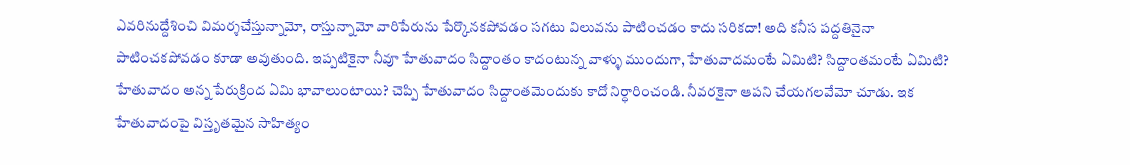ఎవరినుద్దేశించి విమర్శచేస్తున్నామో, రాస్తున్నామో వారిపేరును పేర్కొనకపోవడం సగటు విలువను పాటించడం కాదు సరికదా! అది కనీస పద్దతినైనా పాటించకపోవడం కూడా అవుతుంది. ఇప్పటికైనా నీవూ హేతువాదం సిద్దాంతం కాదంటున్న వాళ్ళు ముందుగా, హేతువాదమంటే ఏమిటి? సిద్దాంతమంటే ఏమిటి? హేతువాదం అన్న పేరుక్రింద ఏమి భావాలుంటాయి? చెప్పి హేతువాదం సిద్దాంతమెందుకు కాదో నిర్ధారించండి. నీవరకైనా ఆపని చేయగలవేమో చూడు. ఇక హేతువాదంపై విస్తృతమైన సాహిత్యం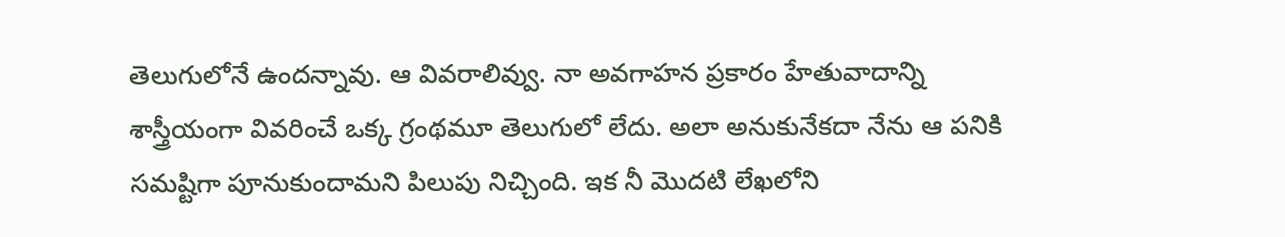తెలుగులోనే ఉందన్నావు. ఆ వివరాలివ్వు. నా అవగాహన ప్రకారం హేతువాదాన్ని శాస్త్రీయంగా వివరించే ఒక్క గ్రంథమూ తెలుగులో లేదు. అలా అనుకునేకదా నేను ఆ పనికి సమష్టిగా పూనుకుందామని పిలుపు నిచ్చింది. ఇక నీ మొదటి లేఖలోని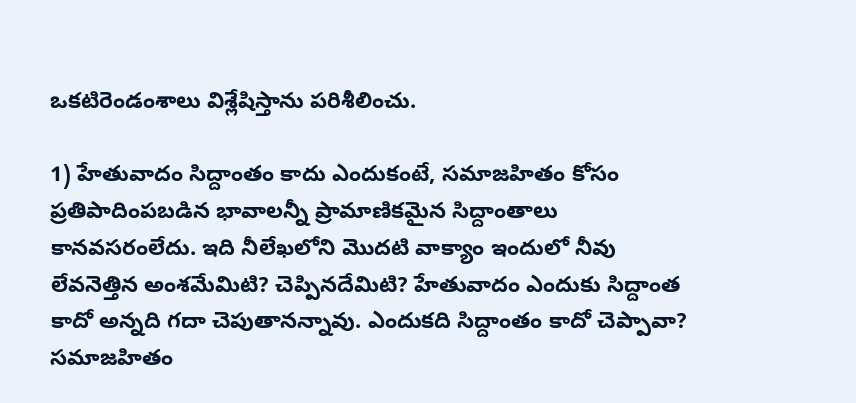ఒకటిరెండంశాలు విశ్లేషిస్తాను పరిశీలించు.

1) హేతువాదం సిద్దాంతం కాదు ఎందుకంటే, సమాజహితం కోసం ప్రతిపాదింపబడిన భావాలన్నీ ప్రామాణికమైన సిద్దాంతాలు కానవసరంలేదు. ఇది నీలేఖలోని మొదటి వాక్యాం ఇందులో నీవు లేవనెత్తిన అంశమేమిటి? చెప్పినదేమిటి? హేతువాదం ఎందుకు సిద్దాంత కాదో అన్నది గదా చెపుతానన్నావు. ఎందుకది సిద్దాంతం కాదో చెప్పావా? సమాజహితం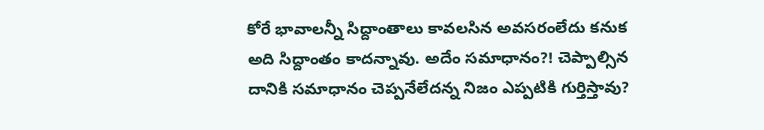కోరే భావాలన్నీ సిద్దాంతాలు కావలసిన అవసరంలేదు కనుక అది సిద్దాంతం కాదన్నావు. అదేం సమాధానం?! చెప్పాల్సిన దానికి సమాధానం చెప్పనేలేదన్న నిజం ఎప్పటికి గుర్తిస్తావు?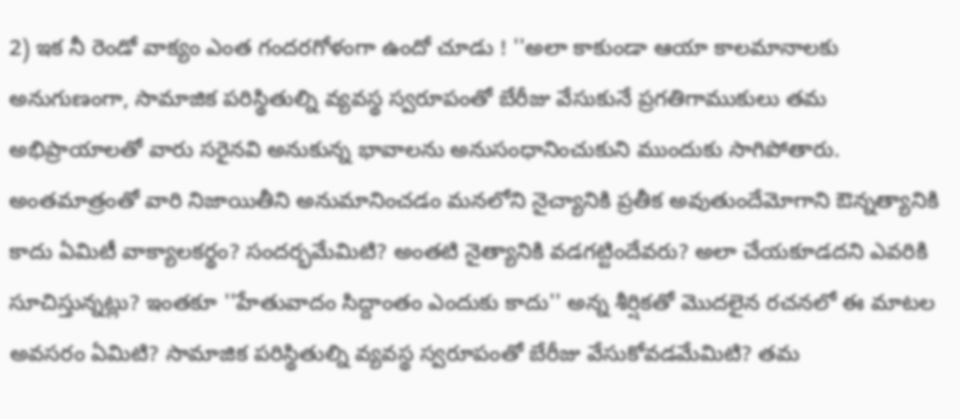2) ఇక నీ రెండో వాక్యం ఎంత గందరగోళంగా ఉందో చూడు ! ''అలా కాకుండా ఆయా కాలమానాలకు అనుగుణంగా, సామాజిక పరిస్థితుల్ని వ్యవస్థ స్వరూపంతో బేరీజు వేసుకునే ప్రగతిగాముకులు తమ అభిప్రాయాలతో వారు సరైనవి అనుకున్న భావాలను అనుసంధానించుకుని ముందుకు సాగిపోతారు. అంతమాత్రంతో వారి నిజాయితీని అనుమానించడం మనలోని నైచ్యానికి ప్రతీక అవుతుందేమోగాని ఔన్నత్యానికి కాదు ఏమిటీ వాక్యాలకర్థం? సందర్భమేమిటి? అంతటి నైత్యానికి వడగట్టిందేవరు? అలా చేయకూడదని ఎవరికి సూచిస్తున్నట్లు? ఇంతకూ ''హేతువాదం సిద్దాంతం ఎందుకు కాదు'' అన్న శీర్షికతో మొదలైన రచనలో ఈ మాటల అవసరం ఏమిటి? సామాజిక పరిస్థితుల్ని వ్యవస్థ స్వరూపంతో బేరీజు వేసుకోవడమేమిటి? తమ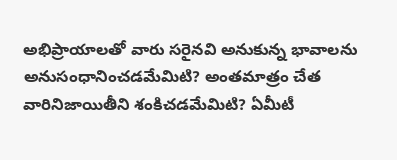అభిప్రాయాలతో వారు సరైనవి అనుకున్న భావాలను అనుసంధానించడమేమిటి? అంతమాత్రం చేత వారినిజాయితీని శంకిచడమేమిటి? ఏమీటీ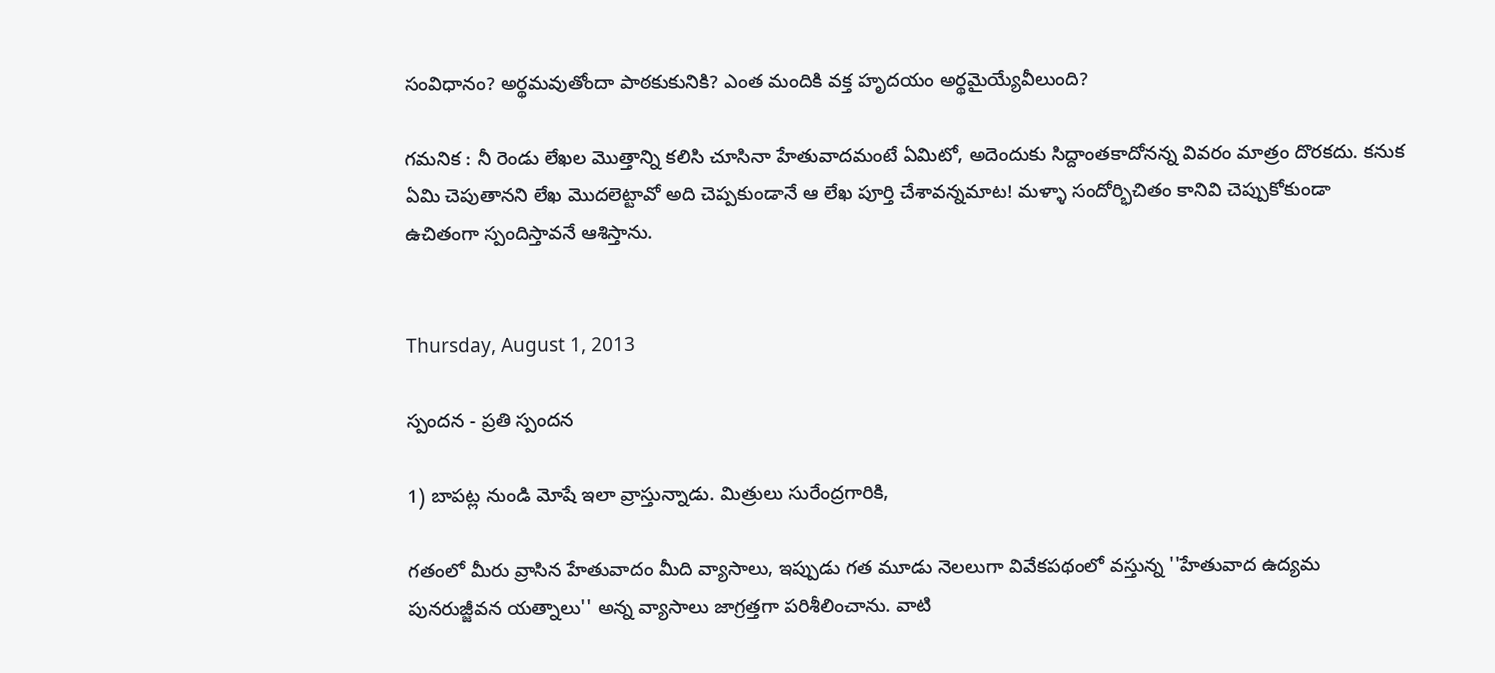సంవిధానం? అర్థమవుతోందా పాఠకుకునికి? ఎంత మందికి వక్త హృదయం అర్థమైయ్యేవీలుంది?

గమనిక : నీ రెండు లేఖల మొత్తాన్ని కలిసి చూసినా హేతువాదమంటే ఏమిటో, అదెందుకు సిద్దాంతకాదోనన్న వివరం మాత్రం దొరకదు. కనుక ఏమి చెపుతానని లేఖ మొదలెట్టావో అది చెప్పకుండానే ఆ లేఖ పూర్తి చేశావన్నమాట! మళ్ళా సందోర్భిచితం కానివి చెప్పుకోకుండా ఉచితంగా స్పందిస్తావనే ఆశిస్తాను.


Thursday, August 1, 2013

స్పందన - ప్రతి స్పందన

1) బాపట్ల నుండి మోషే ఇలా వ్రాస్తున్నాడు. మిత్రులు సురేంద్రగారికి,

గతంలో మీరు వ్రాసిన హేతువాదం మీది వ్యాసాలు, ఇప్పుడు గత మూడు నెలలుగా వివేకపథంలో వస్తున్న ''హేతువాద ఉద్యమ పునరుజ్జీవన యత్నాలు'' అన్న వ్యాసాలు జాగ్రత్తగా పరిశీలించాను. వాటి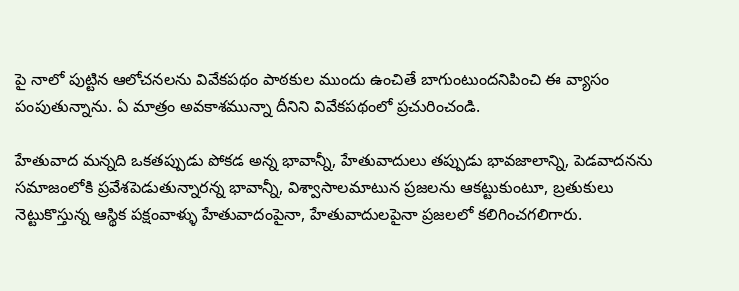పై నాలో పుట్టిన ఆలోచనలను వివేకపథం పాఠకుల ముందు ఉంచితే బాగుంటుందనిపించి ఈ వ్యాసం పంపుతున్నాను. ఏ మాత్రం అవకాశమున్నా దీనిని వివేకపథంలో ప్రచురించండి.

హేతువాద మన్నది ఒకతప్పుడు పోకడ అన్న భావాన్నీ, హేతువాదులు తప్పుడు భావజాలాన్ని, పెడవాదనను సమాజంలోకి ప్రవేశపెడుతున్నారన్న భావాన్నీ, విశ్వాసాలమాటున ప్రజలను ఆకట్టుకుంటూ, బ్రతుకులు నెట్టుకొస్తున్న ఆస్థిక పక్షంవాళ్ళు హేతువాదంపైనా, హేతువాదులపైనా ప్రజలలో కలిగించగలిగారు.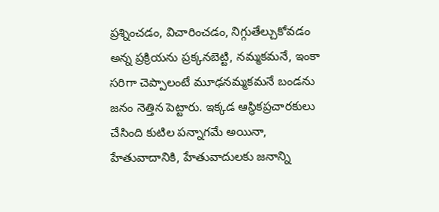ప్రశ్నించడం, విచారించడం, నిగ్గుతేల్చుకోవడం అన్న ప్రక్రియను ప్రక్కనబెట్టి, నమ్మకమనే, ఇంకా సరిగా చెప్పాలంటే మూఢనమ్మకమనే బండను జనం నెత్తిన పెట్టారు. ఇక్కడ ఆస్థికప్రచారకులు చేసింది కుటిల పన్నాగమే అయినా, హేతువాదానికి, హేతువాదులకు జనాన్ని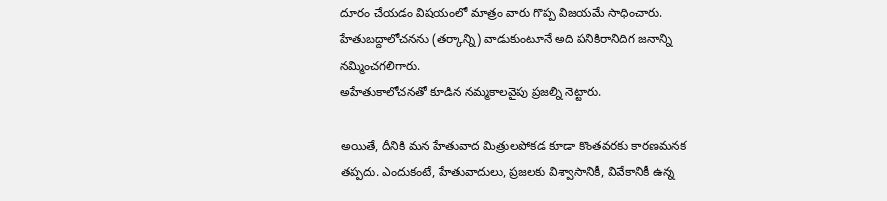దూరం చేయడం విషయంలో మాత్రం వారు గొప్ప విజయమే సాధించారు. హేతుబద్దాలోచనను (తర్కాన్ని) వాడుకుంటూనే అది పనికిరానిదిగ జనాన్ని నమ్మించగలిగారు.
అహేతుకాలోచనతో కూడిన నమ్మకాలవైపు ప్రజల్ని నెట్టారు.

అయితే, దీనికి మన హేతువాద మిత్రులపోకడ కూడా కొంతవరకు కారణమనక తప్పదు. ఎందుకంటే, హేతువాదులు, ప్రజలకు విశ్వాసానికీ, వివేకానికీ ఉన్న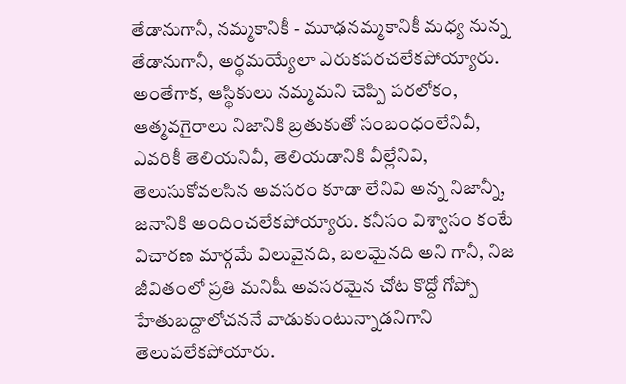తేడానుగానీ, నమ్మకానికీ - మూఢనమ్మకానికీ మధ్య నున్న తేడానుగానీ, అర్థమయ్యేలా ఎరుకపరచలేకపోయ్యారు. అంతేగాక, ఆస్థికులు నమ్మమని చెప్పి పరలోకం, ఆత్మవగైరాలు నిజానికి బ్రతుకుతో సంబంధంలేనివీ, ఎవరికీ తెలియనివీ, తెలియడానికి వీల్లేనివి, తెలుసుకోవలసిన అవసరం కూడా లేనివి అన్న నిజాన్నీ, జనానికి అందించలేకపోయ్యారు. కనీసం విశ్వాసం కంటే విచారణ మార్గమే విలువైనది, బలమైనది అని గానీ, నిజ జీవితంలో ప్రతి మనిషీ అవసరమైన చోట కొద్దో గోప్పో హేతుబద్దాలోచననే వాడుకుంటున్నాడనిగాని తెలుపలేకపోయారు.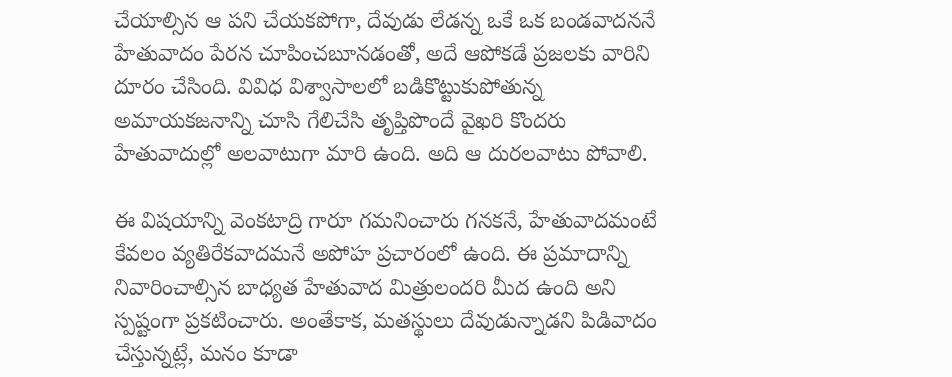చేయాల్సిన ఆ పని చేయకపోగా, దేవుడు లేడన్న ఒకే ఒక బండవాదననే హేతువాదం పేరన చూపించబూనడంతో, అదే ఆపోకడే ప్రజలకు వారిని దూరం చేసింది. వివిధ విశ్వాసాలలో బడికొట్టుకుపోతున్న అమాయకజనాన్ని చూసి గేలిచేసి తృప్తిపొందే వైఖరి కొందరు హేతువాదుల్లో అలవాటుగా మారి ఉంది. అది ఆ దురలవాటు పోవాలి.

ఈ విషయాన్ని వెంకటాద్రి గారూ గమనించారు గనకనే, హేతువాదమంటే కేవలం వ్యతిరేకవాదమనే అపోహ ప్రచారంలో ఉంది. ఈ ప్రమాదాన్ని నివారించాల్సిన బాధ్యత హేతువాద మిత్రులందరి మీద ఉంది అని స్పష్టంగా ప్రకటించారు. అంతేకాక, మతస్థులు దేవుడున్నాడని పిడివాదం చేస్తున్నట్లే, మనం కూడా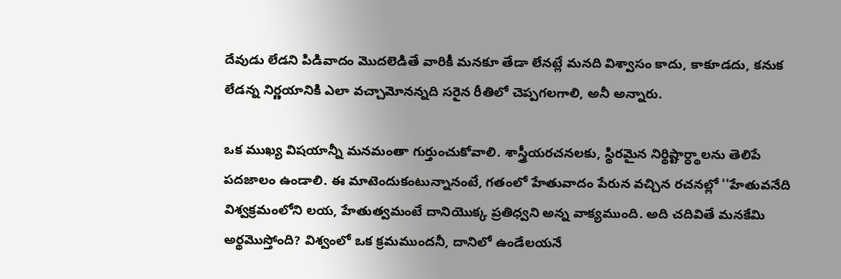దేవుడు లేడని పిడివాదం మొదలెడితే వారికీ మనకూ తేడా లేనట్లే మనది విశ్వాసం కాదు, కాకూడదు, కనుక లేడన్న నిర్ణయానికి ఎలా వచ్చామోనన్నది సరైన రీతిలో చెప్పగలగాలి, అనీ అన్నారు.

ఒక ముఖ్య విషయాన్నీ మనమంతా గుర్తుంచుకోవాలి. శాస్త్రీయరచనలకు, స్థిరమైన నిర్థిష్టార్ధ్థాలను తెలిపే పదజాలం ఉండాలి. ఈ మాటెందుకంటున్నానంటే, గతంలో హేతువాదం పేరున వచ్చిన రచనల్లో ''హేతువనేది విశ్వక్రమంలోని లయ, హేతుత్వమంటే దానియొక్క ప్రతిధ్వని అన్న వాక్యముంది. అది చదివితే మనకేమి అర్థమొస్తోంది? విశ్వంలో ఒక క్రమముందనీ, దానిలో ఉండేలయనే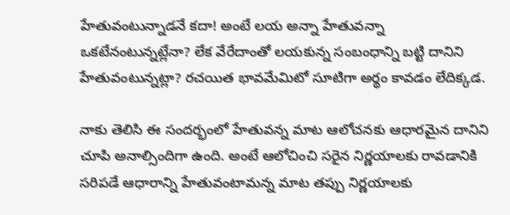హేతువంటున్నాడనే కదా! అంటే లయ అన్నా హేతువన్నా ఒకటేనంటున్నట్లేనా? లేక వేరేదాంతో లయకున్న సంబంధాన్ని బట్టి దానిని హేతువంటున్నట్లా? రచయిత భావమేమిటో సూటిగా అర్థం కావడం లేదిక్కడ.

నాకు తెలిసి ఈ సందర్భంలో హేతువన్న మాట ఆలోచనకు ఆధారమైన దానిని చూపి అనాల్సిందిగా ఉంది. అంటే ఆలోచించి సరైన నిర్ణయాలకు రావడానికి సరిపడే ఆధారాన్ని హేతువంటామన్న మాట తప్పు నిర్ణయాలకు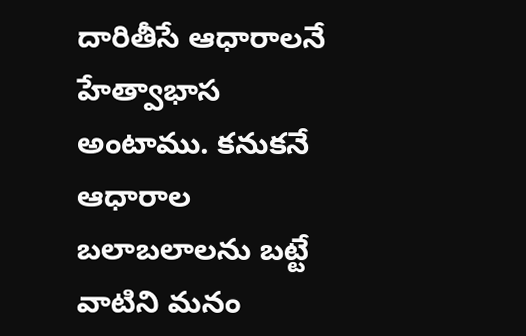దారితీసే ఆధారాలనే హేత్వాభాస అంటాము. కనుకనే ఆధారాల బలాబలాలను బట్టే వాటిని మనం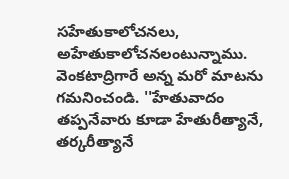సహేతుకాలోచనలు, అహేతుకాలోచనలంటున్నాము. వెంకటాద్రిగారే అన్న మరో మాటను గమనించండి. ''హేతువాదం తప్పనేవారు కూడా హేతురీత్యానే, తర్కరీత్యానే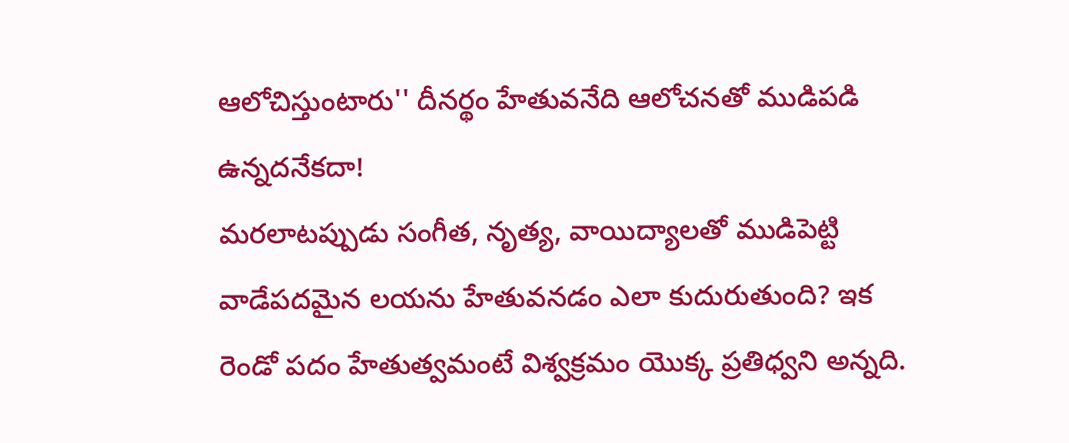ఆలోచిస్తుంటారు'' దీనర్థం హేతువనేది ఆలోచనతో ముడిపడి ఉన్నదనేకదా!
మరలాటప్పుడు సంగీత, నృత్య, వాయిద్యాలతో ముడిపెట్టి వాడేపదమైన లయను హేతువనడం ఎలా కుదురుతుంది? ఇక రెండో పదం హేతుత్వమంటే విశ్వక్రమం యొక్క ప్రతిధ్వని అన్నది.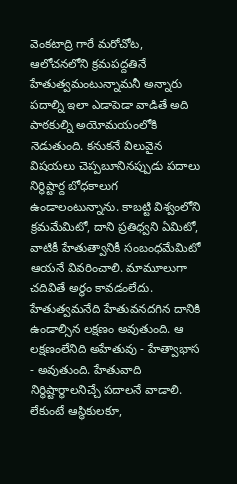వెంకటాద్రి గారే మరోచోట, ఆలోచనలోని క్రమపద్దతినే హేతుత్వమంటున్నామనీ అన్నారు పదాల్ని ఇలా ఎడాపెడా వాడితే అది పాఠకుల్ని అయోమయంలోకి నెడుతుంది. కనుకనే విలువైన విషయలు చెప్పబూనినప్పుడు పదాలు నిర్థిష్టార్ద బోధకాలుగ ఉండాలంటున్నాను. కాబట్టి విశ్వంలోని క్రమమేమిటో, దాని ప్రతిధ్వని ఏమిటో, వాటికీ హేతుత్వానికీ సంబంధమేమిటో ఆయనే వివరించాలి. మామూలుగా చదివితే అర్థం కావడంలేదు.
హేతుత్వమనేది హేతువనదగిన దానికి ఉండాల్సిన లక్షణం అవుతుంది. ఆ లక్షణంలేనిది అహేతువు - హేత్వాభాస - అవుతుంది. హేతువాది నిర్థిష్టార్థాలనిచ్చే పదాలనే వాడాలి. లేకుంటే ఆస్థికులకూ,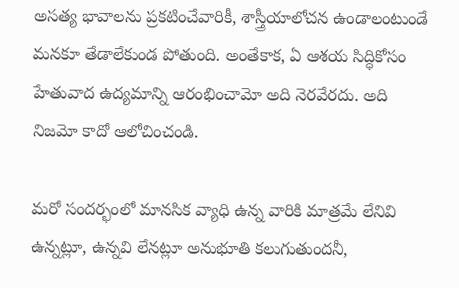అసత్య భావాలను ప్రకటించేవారికీ, శాస్త్రీయాలోచన ఉండాలంటుండే మనకూ తేడాలేకుండ పోతుంది. అంతేకాక, ఏ ఆశయ సిద్ధికోసం హేతువాద ఉద్యమాన్ని ఆరంభించామో అది నెరవేరదు. అది నిజమో కాదో ఆలోచించండి.

మరో సందర్భంలో మానసిక వ్యాధి ఉన్న వారికి మాత్రమే లేనివి ఉన్నట్లూ, ఉన్నవి లేనట్లూ అనుభూతి కలుగుతుందనీ,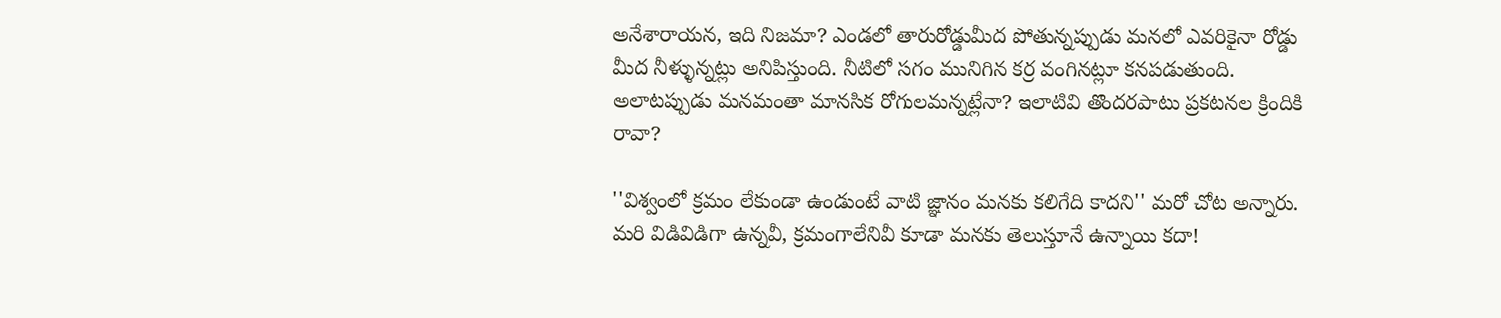అనేశారాయన, ఇది నిజమా? ఎండలో తారురోడ్డుమీద పోతున్నప్పుడు మనలో ఎవరికైనా రోడ్డు మీద నీళ్ళున్నట్లు అనిపిస్తుంది. నీటిలో సగం మునిగిన కర్ర వంగినట్లూ కనపడుతుంది. అలాటప్పుడు మనమంతా మానసిక రోగులమన్నట్లేనా? ఇలాటివి తొందరపాటు ప్రకటనల క్రిందికి రావా?

''విశ్వంలో క్రమం లేకుండా ఉండుంటే వాటి జ్ఞానం మనకు కలిగేది కాదని'' మరో చోట అన్నారు. మరి విడివిడిగా ఉన్నవీ, క్రమంగాలేనివీ కూడా మనకు తెలుస్తూనే ఉన్నాయి కదా!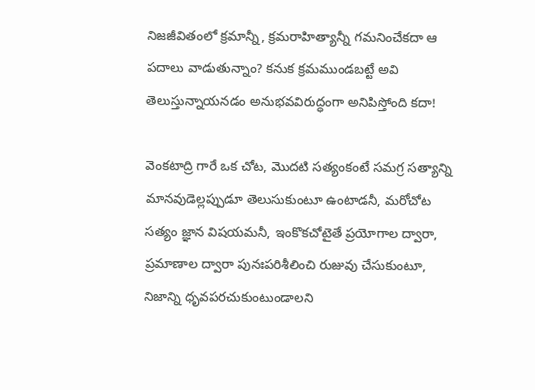నిజజీవితంలో క్రమాన్నీ, క్రమరాహిత్యాన్నీ గమనించేకదా ఆ పదాలు వాడుతున్నాం? కనుక క్రమముండబట్టే అవి తెలుస్తున్నాయనడం అనుభవవిరుద్ధంగా అనిపిస్తోంది కదా!

వెంకటాద్రి గారే ఒక చోట, మొదటి సత్యంకంటే సమగ్ర సత్యాన్ని మానవుడెల్లప్పుడూ తెలుసుకుంటూ ఉంటాడనీ, మరోచోట సత్యం జ్ఞాన విషయమనీ, ఇంకొకచోటైతే ప్రయోగాల ద్వారా, ప్రమాణాల ద్వారా పునఃపరిశీలించి రుజువు చేసుకుంటూ, నిజాన్ని ధృవపరచుకుంటుండాలని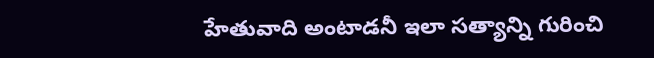హేతువాది అంటాడనీ ఇలా సత్యాన్ని గురించి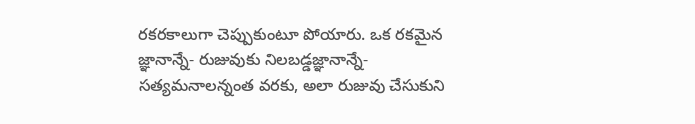రకరకాలుగా చెప్పుకుంటూ పోయారు. ఒక రకమైన జ్ఞానాన్నే- రుజువుకు నిలబడ్డజ్ఞానాన్నే- సత్యమనాలన్నంత వరకు, అలా రుజువు చేసుకుని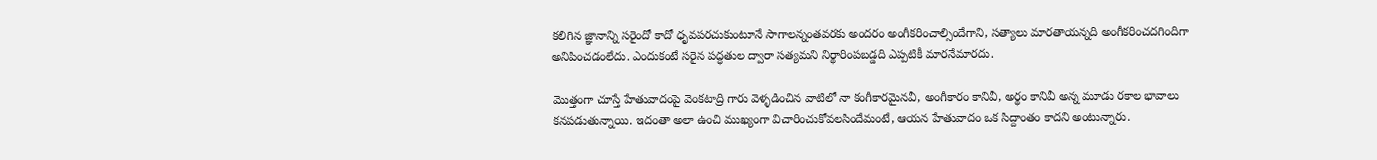కలిగిన జ్ఞానాన్ని సరైందో కాదో ధృవపరచుకుంటూనే సాగాలన్నంతవరకు అందరం అంగీకరించాల్సిందేగాని, సత్యాలు మారతాయన్నది అంగీకరించదగిందిగా అనిపించడంలేదు. ఎందుకంటే సరైన పద్ధతుల ద్వారా సత్యమని నిర్థారింపబడ్డది ఎప్పటికీ మారనేమారదు.

మొత్తంగా చూస్తే హేతువాదంపై వెంకటాద్రి గారు వెళ్ళడించిన వాటిలో నా కంగీకారమైనవీ, అంగీకారం కానివీ, అర్థం కానివీ అన్న మూడు రకాల భావాలు కనపడుతున్నాయి. ఇదంతా అలా ఉంచి ముఖ్యంగా విచారించుకోవలసిందేమంటే, ఆయన హేతువాదం ఒక సిద్దాంతం కాదని అంటున్నారు.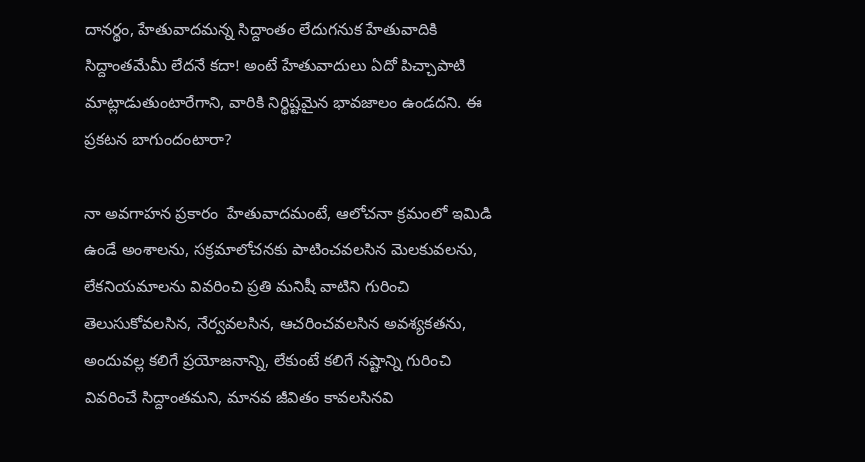దానర్థం, హేతువాదమన్న సిద్దాంతం లేదుగనుక హేతువాదికి సిద్దాంతమేమీ లేదనే కదా! అంటే హేతువాదులు ఏదో పిచ్చాపాటి మాట్లాడుతుంటారేగాని, వారికి నిర్థిష్టమైన భావజాలం ఉండదని. ఈ ప్రకటన బాగుందంటారా?

నా అవగాహన ప్రకారం  హేతువాదమంటే, ఆలోచనా క్రమంలో ఇమిడి ఉండే అంశాలను, సక్రమాలోచనకు పాటించవలసిన మెలకువలను, లేకనియమాలను వివరించి ప్రతి మనిషీ వాటిని గురించి తెలుసుకోవలసిన, నేర్వవలసిన, ఆచరించవలసిన అవశ్యకతను, అందువల్ల కలిగే ప్రయోజనాన్ని, లేకుంటే కలిగే నష్టాన్ని గురించి వివరించే సిద్దాంతమని, మానవ జీవితం కావలసినవి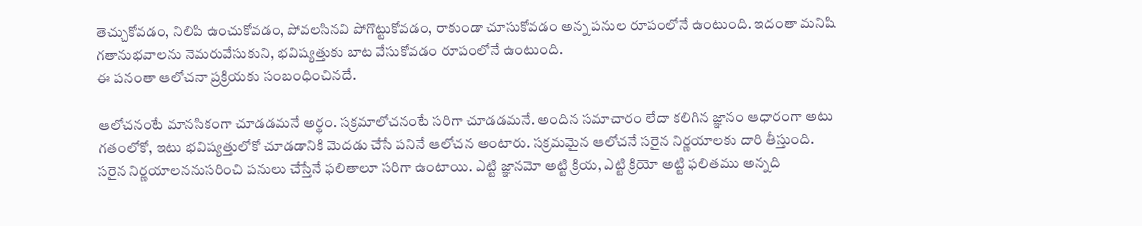తెచ్చుకోవడం, నిలిపి ఉంచుకోవడం, పోవలసినవి పోగొట్టుకోవడం, రాకుండా చూసుకోవడం అన్న పనుల రూపంలోనే ఉంటుంది. ఇదంతా మనిషి గతానుభవాలను నెమరువేసుకుని, భవిష్యత్తుకు బాట వేసుకోవడం రూపంలోనే ఉంటుంది.
ఈ పనంతా ఆలోచనా ప్రక్రియకు సంబంధించినదే.

ఆలోచనంటే మానసికంగా చూడడమనే అర్థం. సక్రమాలోచనంటే సరిగా చూడడమనే. అందిన సమాచారం లేదా కలిగిన జ్ఞానం ఆధారంగా అటు గతంలోకో, ఇటు భవిష్యత్తులోకో చూడడానికి మెదడు చేసే పనినే ఆలోచన అంటారు. సక్రమమైన ఆలోచనే సరైన నిర్ణయాలకు దారి తీస్తుంది. సరైన నిర్ణయాలననుసరించి పనులు చేస్తేనే ఫలితాలూ సరిగా ఉంటాయి. ఎట్టి జ్ఞానమో అట్టి క్రియ, ఎట్టి క్రియో అట్టి ఫలితము అన్నది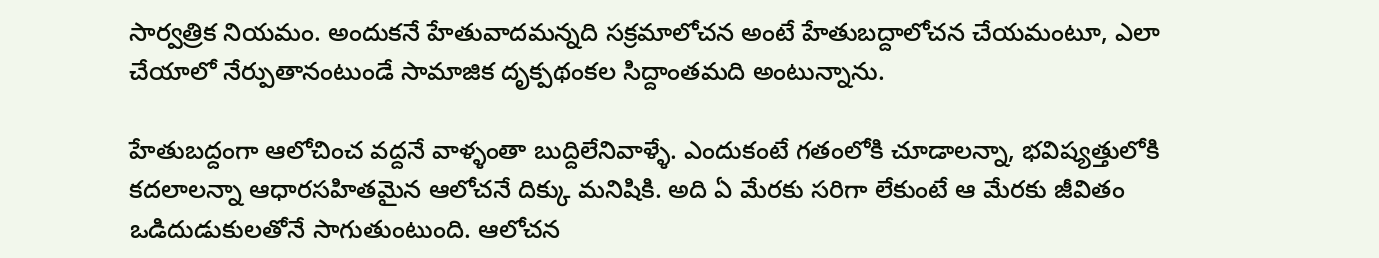సార్వత్రిక నియమం. అందుకనే హేతువాదమన్నది సక్రమాలోచన అంటే హేతుబద్దాలోచన చేయమంటూ, ఎలా చేయాలో నేర్పుతానంటుండే సామాజిక దృక్పథంకల సిద్దాంతమది అంటున్నాను.

హేతుబద్దంగా ఆలోచించ వద్దనే వాళ్ళంతా బుద్దిలేనివాళ్ళే. ఎందుకంటే గతంలోకి చూడాలన్నా, భవిష్యత్తులోకి కదలాలన్నా ఆధారసహితమైన ఆలోచనే దిక్కు మనిషికి. అది ఏ మేరకు సరిగా లేకుంటే ఆ మేరకు జీవితం ఒడిదుడుకులతోనే సాగుతుంటుంది. ఆలోచన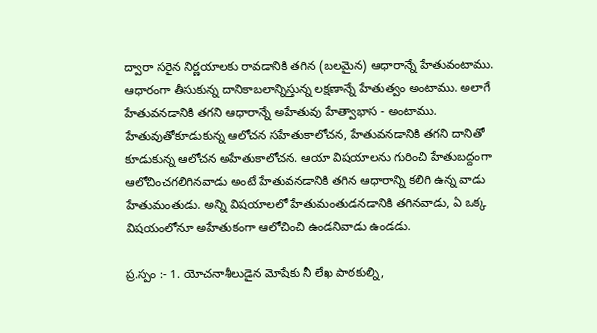ద్వారా సరైన నిర్ణయాలకు రావడానికి తగిన (బలమైన) ఆధారాన్నే హేతువంటాము. ఆధారంగా తీసుకున్న దానికాబలాన్నిస్తున్న లక్షణాన్నే హేతుత్వం అంటాము. అలాగే హేతువనడానికి తగని ఆధారాన్నే అహేతువు హేత్వాభాస - అంటాము. హేతువుతోకూడుకున్న ఆలోచన సహేతుకాలోచన, హేతువనడానికి తగని దానితో కూడుకున్న ఆలోచన అహేతుకాలోచన. ఆయా విషయాలను గురించి హేతుబద్దంగా ఆలోచించగలిగినవాడు అంటే హేతువనడానికి తగిన ఆధారాన్ని కలిగి ఉన్న వాడు హేతుమంతుడు. అన్ని విషయాలలో హేతుమంతుడనడానికి తగినవాడు, ఏ ఒక్క విషయంలోనూ అహేతుకంగా ఆలోచించి ఉండనివాడు ఉండడు.

ప్ర.స్పం :- 1. యోచనాశీలుడైన మోషేకు నీ లేఖ పాఠకుల్ని,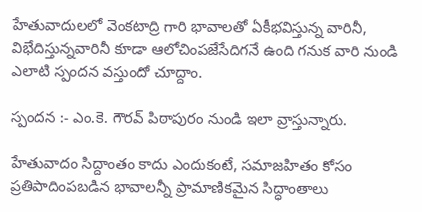హేతువాదులలో వెంకటాద్రి గారి భావాలతో ఏకీభవిస్తున్న వారినీ, విభేదిస్తున్నవారినీ కూడా ఆలోచింపజేసేదిగనే ఉంది గనుక వారి నుండి ఎలాటి స్పందన వస్తుందో చూద్దాం.

స్పందన :- ఎం.కె. గౌరవ్‌ పిఠాపురం నుండి ఇలా వ్రాస్తున్నారు.

హేతువాదం సిద్దాంతం కాదు ఎందుకంటే, సమాజహితం కోసం ప్రతిపాదింపబడిన భావాలన్నీ ప్రామాణికమైన సిద్ధాంతాలు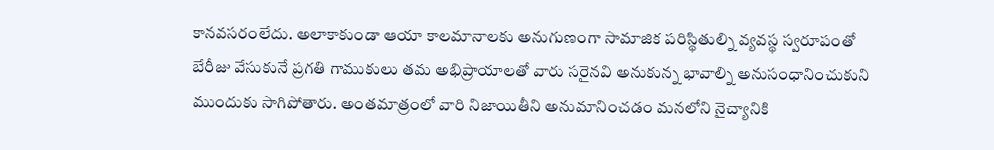కానవసరంలేదు. అలాకాకుండా ఆయా కాలమానాలకు అనుగుణంగా సామాజిక పరిస్థితుల్ని వ్యవస్థ స్వరూపంతో బేరీజు వేసుకునే ప్రగతి గాముకులు తమ అభిప్రాయాలతో వారు సరైనవి అనుకున్న భావాల్ని అనుసంధానించుకుని ముందుకు సాగిపోతారు. అంతమాత్రంలో వారి నిజాయితీని అనుమానించడం మనలోని నైచ్యానికి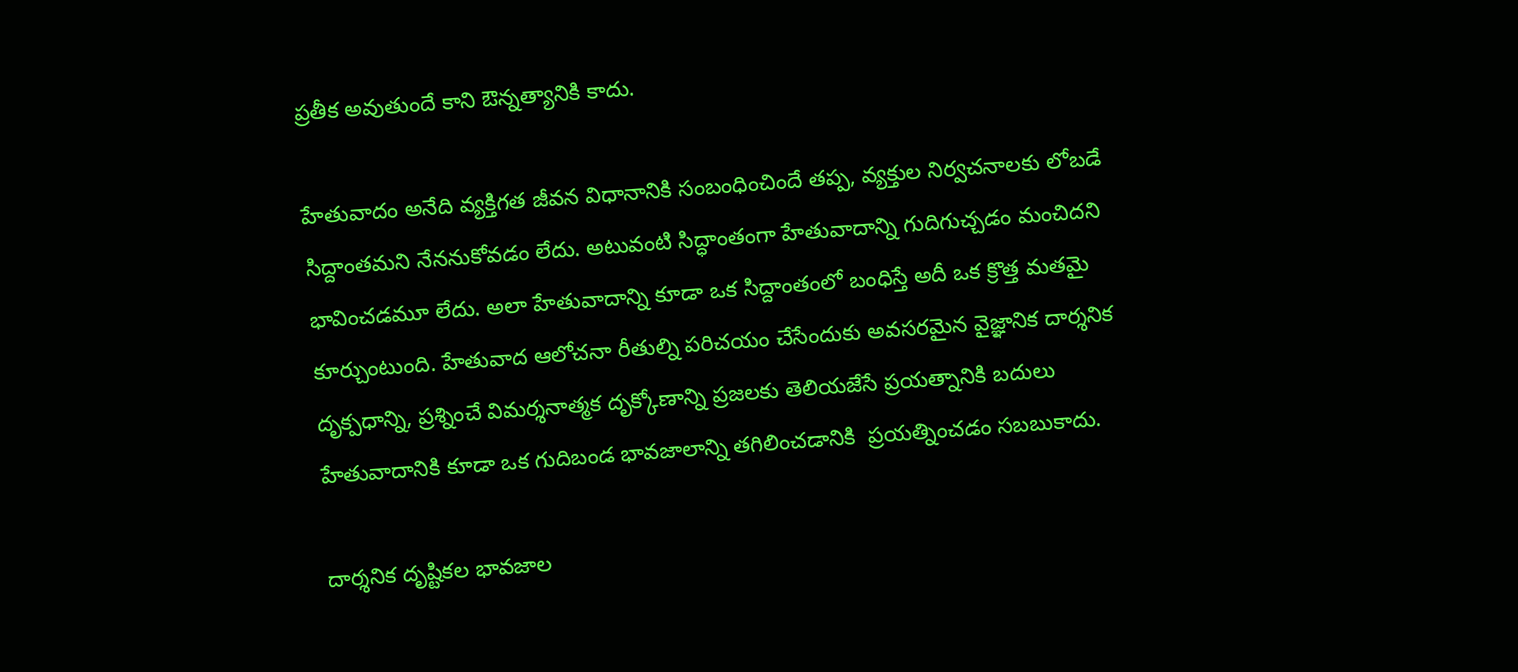ప్రతీక అవుతుందే కాని ఔన్నత్యానికి కాదు.

హేతువాదం అనేది వ్యక్తిగత జీవన విధానానికి సంబంధించిందే తప్ప, వ్యక్తుల నిర్వచనాలకు లోబడే సిద్దాంతమని నేననుకోవడం లేదు. అటువంటి సిద్ధాంతంగా హేతువాదాన్ని గుదిగుచ్చడం మంచిదని భావించడమూ లేదు. అలా హేతువాదాన్ని కూడా ఒక సిద్దాంతంలో బంధిస్తే అదీ ఒక క్రొత్త మతమై కూర్చుంటుంది. హేతువాద ఆలోచనా రీతుల్ని పరిచయం చేసేందుకు అవసరమైన వైజ్ఞానిక దార్శనిక దృక్పధాన్ని, ప్రశ్నించే విమర్శనాత్మక దృక్కోణాన్ని ప్రజలకు తెలియజేసే ప్రయత్నానికి బదులు హేతువాదానికి కూడా ఒక గుదిబండ భావజాలాన్ని తగిలించడానికి  ప్రయత్నించడం సబబుకాదు.

దార్శనిక దృష్టికల భావజాల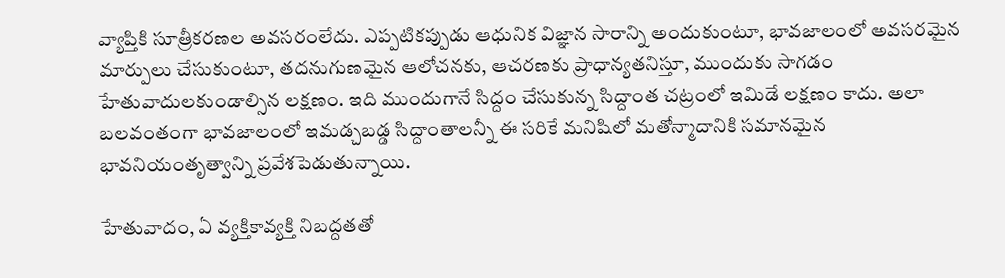వ్యాప్తికి సూత్రీకరణల అవసరంలేదు. ఎప్పటికప్పుడు ఆధునిక విజ్ఞాన సారాన్ని అందుకుంటూ, భావజాలంలో అవసరమైన మార్పులు చేసుకుంటూ, తదనుగుణమైన ఆలోచనకు, ఆచరణకు ప్రాధాన్యతనిస్తూ, ముందుకు సాగడం హేతువాదులకుండాల్సిన లక్షణం. ఇది ముందుగానే సిద్దం చేసుకున్న సిద్దాంత చట్రంలో ఇమిడే లక్షణం కాదు. అలా బలవంతంగా భావజాలంలో ఇమడ్చబడ్డ సిద్దాంతాలన్నీ ఈ సరికే మనిషిలో మతోన్మాదానికి సమానమైన భావనియంతృత్వాన్ని ప్రవేశపెడుతున్నాయి.

హేతువాదం, ఏ వ్యక్తికావ్యక్తి నిబద్దతతో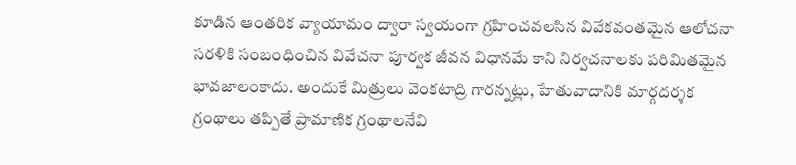కూడిన ఆంతరిక వ్యాయామం ద్వారా స్వయంగా గ్రహించవలసిన వివేకవంతమైన ఆలోచనా సరళికి సంబంధించిన వివేచనా పూర్వక జీవన విధానమే కాని నిర్వచనాలకు పరిమితమైన భావజాలంకాదు. అందుకే మిత్రులు వెంకటాద్రి గారన్నట్లు, హేతువాదానికి మార్గదర్శక గ్రంథాలు తప్పితే ప్రామాణిక గ్రంథాలనేవి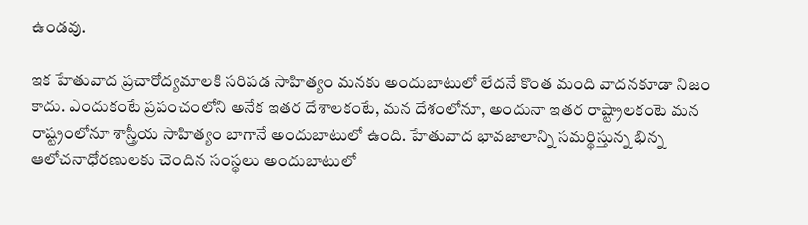ఉండవు.

ఇక హేతువాద ప్రచారోద్యమాలకి సరిపడ సాహిత్యం మనకు అందుబాటులో లేదనే కొంత మంది వాదనకూడా నిజం కాదు. ఎందుకంటే ప్రపంచంలోని అనేక ఇతర దేశాలకంటే, మన దేశంలోనూ, అందునా ఇతర రాష్ట్రాలకంటె మన రాష్ట్రంలోనూ శాస్త్రీయ సాహిత్యం బాగానే అందుబాటులో ఉంది. హేతువాద భావజాలాన్ని సమర్థిస్తున్న భిన్న ఆలోచనాధోరణులకు చెందిన సంస్థలు అందుబాటులో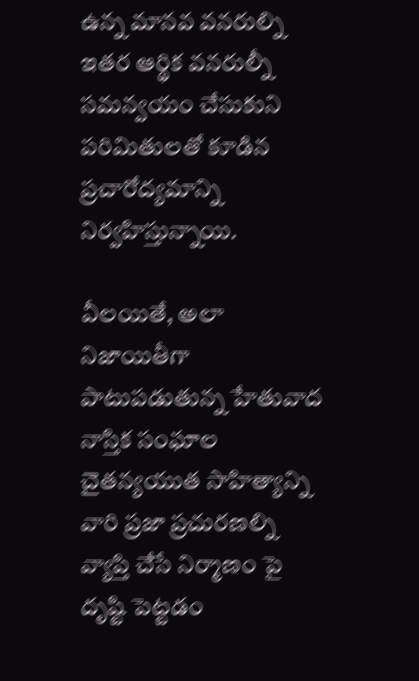ఉన్న మానవ వనరుల్ని ఇతర ఆర్థిక వనరుల్నీ సమన్వయం చేసుకుని పరిమితులతో కూడిన ప్రచారోద్యమాన్ని నిర్వహిస్తున్నాయి.

వీలయితే, అలా నిజాయితీగా పాటుపడుతున్న హేతువాద నాస్తిక సంఘాల చైతన్యయుత సాహిత్యాన్ని వారి ప్రజా ప్రచురణల్ని వ్యాప్తి చేసే నిర్మాణం పై దృష్టి పెట్టడం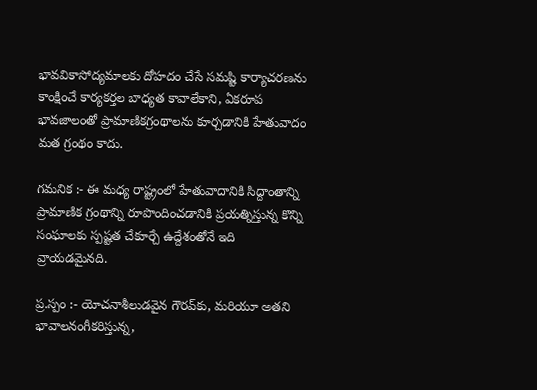భావవికాసోద్యమాలకు దోహదం చేసే సమష్టి కార్యాచరణను కాంక్షించే కార్యకర్తల బాధ్యత కావాలేకాని, ఏకరూప భావజాలంతో ప్రామాణికగ్రంథాలను కూర్చడానికి హేతువాదం మత గ్రంథం కాదు.

గమనిక :- ఈ మధ్య రాష్ట్రంలో హేతువాదానికి సిద్దాంతాన్ని ప్రామాణిక గ్రంథాన్ని రూపొందించడానికి ప్రయత్నిస్తున్న కొన్ని సంఘాలకు స్పష్టత చేకూర్చే ఉద్దేశంతోనే ఇది వ్రాయడమైనది.

ప్ర.స్పం :- యోచనాశీలుడవైన గౌరవ్‌కు, మరియూ అతని భావాలనంగీకరిస్తున్న,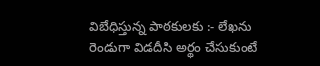విబేధిస్తున్న పాఠకులకు :- లేఖను రెండుగా విడదీసి అర్థం చేసుకుంటే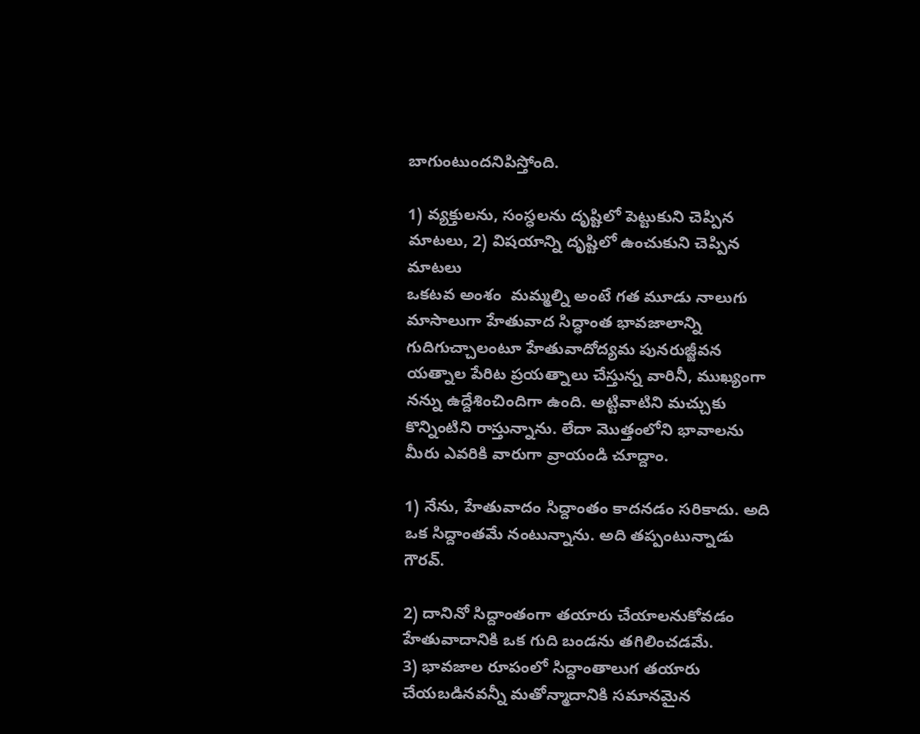బాగుంటుందనిపిస్తోంది.

1) వ్యక్తులను, సంస్ధలను దృష్టిలో పెట్టుకుని చెప్పిన మాటలు, 2) విషయాన్ని దృష్టిలో ఉంచుకుని చెప్పిన మాటలు
ఒకటవ అంశం  మమ్మల్ని అంటే గత మూడు నాలుగు మాసాలుగా హేతువాద సిద్ధాంత భావజాలాన్ని గుదిగుచ్చాలంటూ హేతువాదోద్యమ పునరుజ్జీవన యత్నాల పేరిట ప్రయత్నాలు చేస్తున్న వారినీ, ముఖ్యంగా నన్ను ఉద్దేశించిందిగా ఉంది. అట్టివాటిని మచ్చుకు కొన్నింటిని రాస్తున్నాను. లేదా మొత్తంలోని భావాలను మీరు ఎవరికి వారుగా వ్రాయండి చూద్దాం.

1) నేను, హేతువాదం సిద్దాంతం కాదనడం సరికాదు. అది ఒక సిద్దాంతమే నంటున్నాను. అది తప్పంటున్నాడు గౌరవ్‌.

2) దానినో సిద్దాంతంగా తయారు చేయాలనుకోవడం హేతువాదానికి ఒక గుది బండను తగిలించడమే.
3) భావజాల రూపంలో సిద్దాంతాలుగ తయారు చేయబడినవన్నీ మతోన్మాదానికి సమానమైన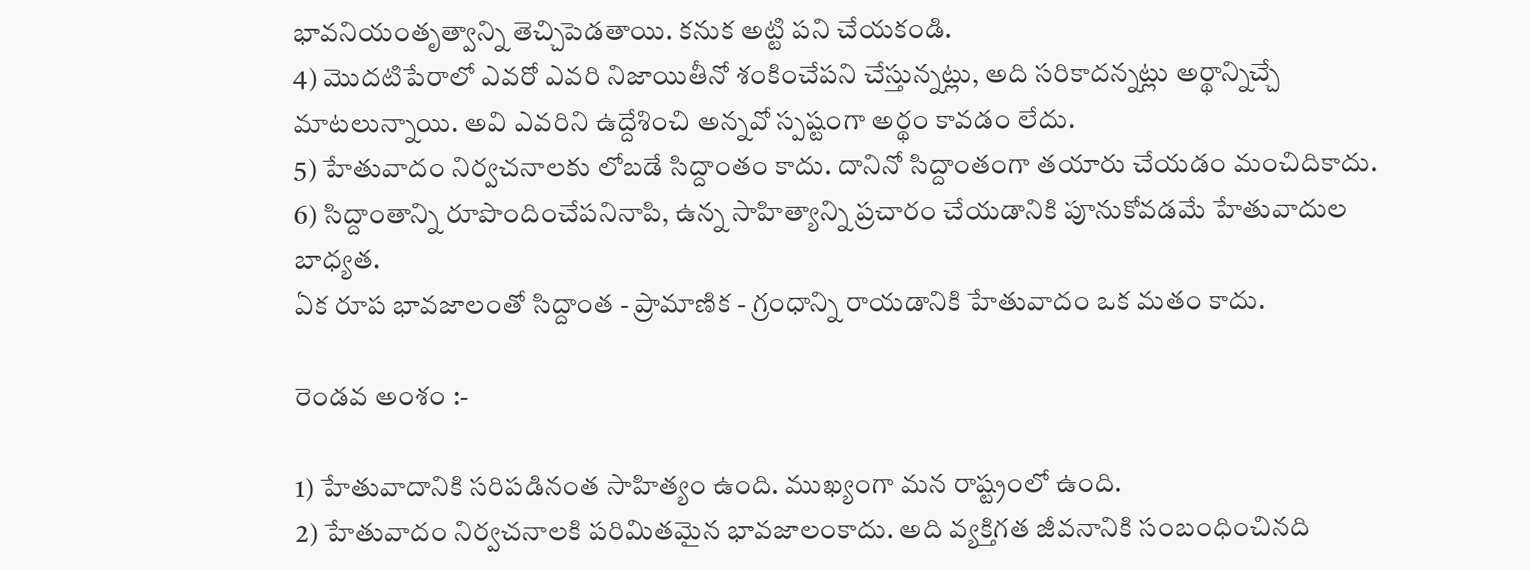భావనియంతృత్వాన్ని తెచ్చిపెడతాయి. కనుక అట్టి పని చేయకండి.
4) మొదటిపేరాలో ఎవరో ఎవరి నిజాయితీనో శంకించేపని చేస్తున్నట్లు, అది సరికాదన్నట్లు అర్థాన్నిచ్చే మాటలున్నాయి. అవి ఎవరిని ఉద్దేశించి అన్నవో స్పష్టంగా అర్థం కావడం లేదు.
5) హేతువాదం నిర్వచనాలకు లోబడే సిద్దాంతం కాదు. దానినో సిద్దాంతంగా తయారు చేయడం మంచిదికాదు.
6) సిద్దాంతాన్ని రూపొందించేపనినాపి, ఉన్న సాహిత్యాన్ని ప్రచారం చేయడానికి పూనుకోవడమే హేతువాదుల బాధ్యత.
ఏక రూప భావజాలంతో సిద్దాంత - ప్రామాణిక - గ్రంధాన్ని రాయడానికి హేతువాదం ఒక మతం కాదు.

రెండవ అంశం :-

1) హేతువాదానికి సరిపడినంత సాహిత్యం ఉంది. ముఖ్యంగా మన రాష్ట్రంలో ఉంది.
2) హేతువాదం నిర్వచనాలకి పరిమితమైన భావజాలంకాదు. అది వ్యక్తిగత జీవనానికి సంబంధించినది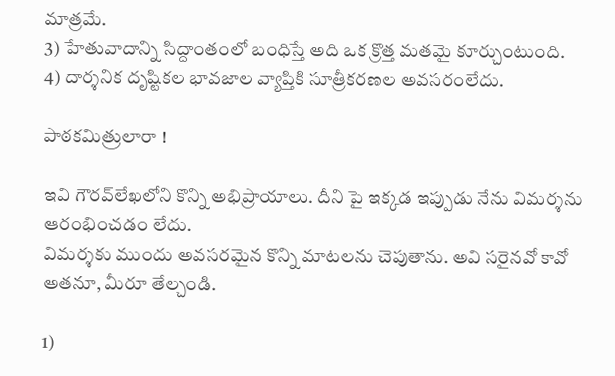మాత్రమే.
3) హేతువాదాన్ని సిద్దాంతంలో బంధిస్తే అది ఒక క్రొత్త మతమై కూర్చుంటుంది.
4) దార్శనిక దృష్టికల భావజాల వ్యాప్తికి సూత్రీకరణల అవసరంలేదు.

పాఠకమిత్రులారా !

ఇవి గౌరవ్‌లేఖలోని కొన్ని అభిప్రాయాలు. దీని పై ఇక్కడ ఇప్పుడు నేను విమర్శను ఆరంభించడం లేదు.
విమర్శకు ముందు అవసరమైన కొన్ని మాటలను చెపుతాను. అవి సరైనవో కావో అతనూ, మీరూ తేల్చండి.

1)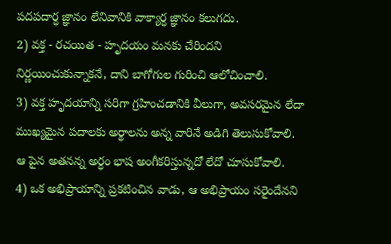పదపదార్ధ జ్ఞానం లేనివానికి వాక్యార్ధ జ్ఞానం కలుగదు.
2) వక్త - రచయిత - హృదయం మనకు చేరిందని నిర్ణయించుకున్నాకనే, దాని బాగోగుల గురించి ఆలోచించాలి.
3) వక్త హృదయాన్ని సరిగా గ్రహించడానికి వీలుగా, అవసరమైన లేదా ముఖ్యమైన పదాలకు అర్థాలను అన్న వారినే అడిగి తెలుసుకోవాలి. ఆ పైన అతనన్న అర్ధం భాష అంగీకరిస్తున్నదో లేదో చూసుకోవాలి.
4) ఒక అభిప్రాయాన్ని ప్రకటించిన వాడు, ఆ అభిప్రాయం సరైందేనని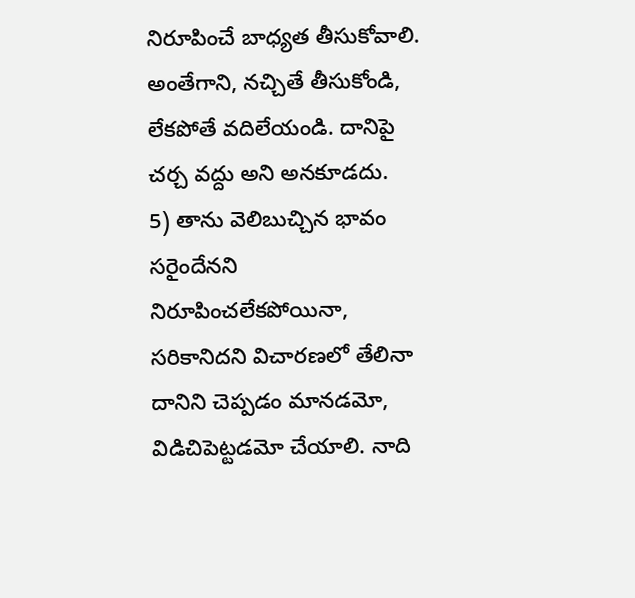నిరూపించే బాధ్యత తీసుకోవాలి. అంతేగాని, నచ్చితే తీసుకోండి, లేకపోతే వదిలేయండి. దానిపై చర్చ వద్దు అని అనకూడదు.
5) తాను వెలిబుచ్చిన భావం సరైందేనని నిరూపించలేకపోయినా, సరికానిదని విచారణలో తేలినా దానిని చెప్పడం మానడమో, విడిచిపెట్టడమో చేయాలి. నాది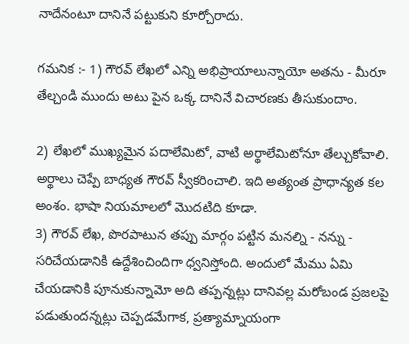నాదేనంటూ దానినే పట్టుకుని కూర్చోరాదు.

గమనిక :- 1) గౌరవ్‌ లేఖలో ఎన్ని అభిప్రాయాలున్నాయో అతను - మీరూ తేల్చండి ముందు అటు పైన ఒక్క దానినే విచారణకు తీసుకుందాం.

2) లేఖలో ముఖ్యమైన పదాలేమిటో, వాటి అర్థాలేమిటోనూ తేల్చుకోవాలి. అర్థాలు చెప్పే బాధ్యత గౌరవ్‌ స్వీకరించాలి. ఇది అత్యంత ప్రాధాన్యత కల అంశం. భాషా నియమాలలో మొదటిది కూడా.
3) గౌరవ్‌ లేఖ, పొరపాటున తప్పు మార్గం పట్టిన మనల్ని - నన్ను - సరిచేయడానికి ఉద్దేశించిందిగా ధ్వనిస్తోంది. అందులో మేము ఏమి చేయడానికి పూనుకున్నామో అది తప్పన్నట్లు దానివల్ల మరోబండ ప్రజలపై పడుతుందన్నట్లు చెప్పడమేగాక, ప్రత్యామ్నాయంగా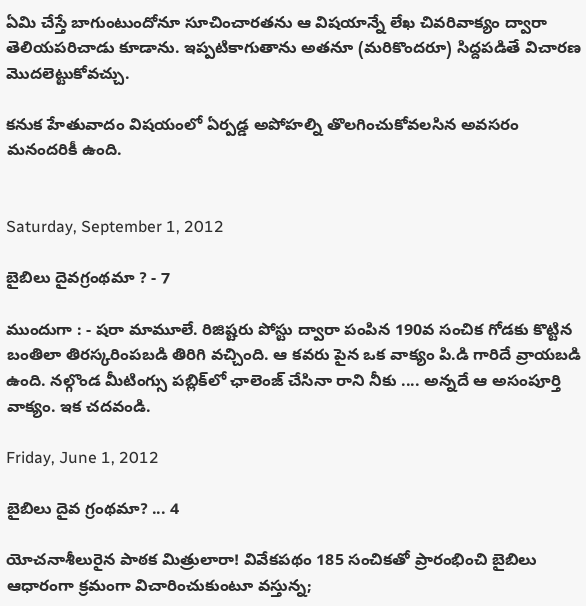ఏమి చేస్తే బాగుంటుందోనూ సూచించారతను ఆ విషయాన్నే లేఖ చివరివాక్యం ద్వారా తెలియపరిచాడు కూడాను. ఇప్పటికాగుతాను అతనూ (మరికొందరూ) సిద్దపడితే విచారణ మొదలెట్టుకోవచ్చు.

కనుక హేతువాదం విషయంలో ఏర్పడ్డ అపోహల్ని తొలగించుకోవలసిన అవసరం మనందరికీ ఉంది.


Saturday, September 1, 2012

బైబిలు దైవగ్రంథమా ? - 7

ముందుగా : - షరా మామూలే. రిజిష్టరు పోస్టు ద్వారా పంపిన 190వ సంచిక గోడకు కొట్టిన బంతిలా తిరస్కరింపబడి తిరిగి వచ్చింది. ఆ కవరు పైన ఒక వాక్యం పి.డి గారిదే వ్రాయబడి ఉంది. నల్గొండ మీటింగ్సు పబ్లిక్‌లో ఛాలెంజ్‌ చేసినా రాని నీకు .... అన్నదే ఆ అసంపూర్తి వాక్యం. ఇక చదవండి.

Friday, June 1, 2012

బైబిలు దైవ గ్రంథమా? ... 4

యోచనాశీలురైన పాఠక మిత్రులారా! వివేకపథం 185 సంచికతో ప్రారంభించి బైబిలు ఆధారంగా క్రమంగా విచారించుకుంటూ వస్తున్న;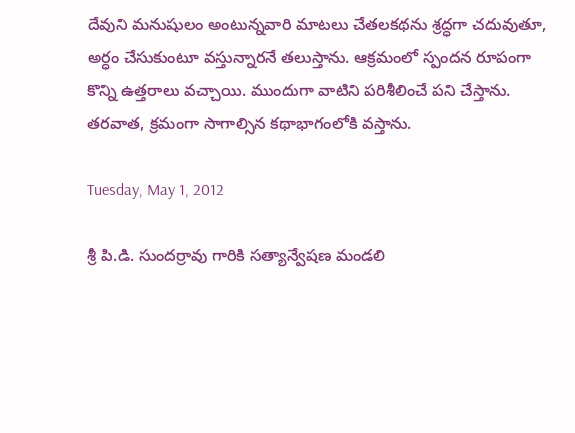దేవుని మనుషులం అంటున్నవారి మాటలు చేతలకథను శ్రద్ధగా చదువుతూ, అర్ధం చేసుకుంటూ వస్తున్నారనే తలుస్తాను. ఆక్రమంలో స్పందన రూపంగా కొన్ని ఉత్తరాలు వచ్చాయి. ముందుగా వాటిని పరిశీలించే పని చేస్తాను. తరవాత, క్రమంగా సాగాల్సిన కథాభాగంలోకి వస్తాను.

Tuesday, May 1, 2012

శ్రీ పి.డి. సుందర్రావు గారికి సత్యాన్వేషణ మండలి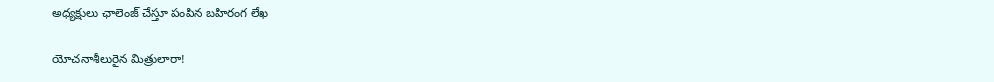అధ్యక్షులు ఛాలెంజ్ చేస్తూ పంపిన బహిరంగ లేఖ

యోచనాశీలురైన మిత్రులారా!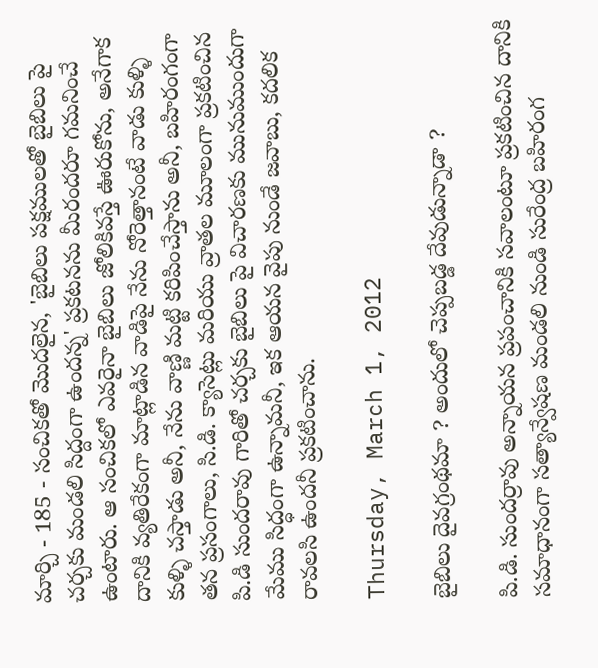మార్చి - 185 - సంచికతో మొదలైన, 'బైబిలు పక్షములతో బైబిలు పై చర్చకు మండలి సిద్దంగా ఉందన్న' ప్రకటనను మీరందరూ గమనించే ఉంటారు. ఆ సంచికలో ఎవరైనా బైబిలు జోలికివస్తే ఊరుకోను, అనేగాక దానికి వ్యతిరేకంగా మాట్లాడిన వాడిపై నేను నోరెత్తానంటే వాడు కుళ్ళి కుళ్ళి చస్తాడు అనీ, నేను వాణ్ణి మట్టి కరిపించేస్తాను అనీ, బహిరంగంగా తన ప్రసంగాలు, సి.డి. క్యాసెట్లు మరియు వ్రాతల మూలంగా ప్రకటించిన పి.డి సుందరావు గారితో చర్చకు బైబిలు పై విచారణకు మునుముందుగా మేము సిద్ధంగా ఉన్నామనీ, ఇక ఆయన వైపు నుండే జవాబు, కదలిక రావలసి ఉందనీ ప్రకటించాను.

Thursday, March 1, 2012

బైబిలు దైవగ్రంథమా ? అందులో చెప్పబడ్డ దేవుడున్నాడా ?

పి.డి. సుందర్రావు అన్నాయన ప్రపంచానికి సవాలంటూ ప్రకటించిన దానికి సమాధానంగా సత్యాన్వేషణ మండలి నుండి సురేంద్ర బహిరంగ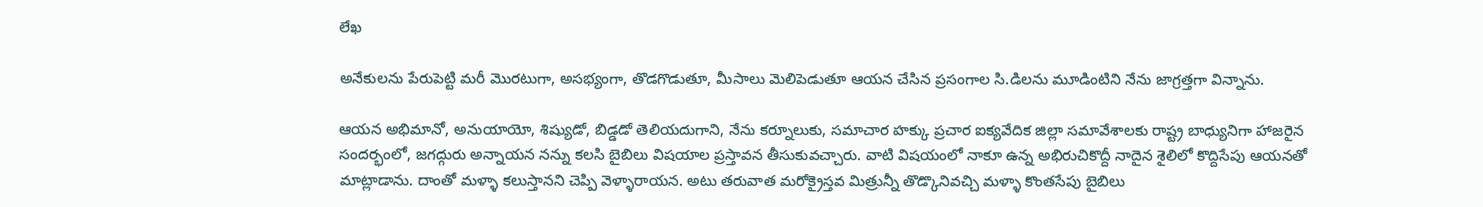లేఖ

అనేకులను పేరుపెట్టి మరీ మొరటుగా, అసభ్యంగా, తొడగొడుతూ, మీసాలు మెలిపెడుతూ ఆయన చేసిన ప్రసంగాల సి.డిలను మూడింటిని నేను జాగ్రత్తగా విన్నాను.

ఆయన అభిమానో, అనుయాయో, శిష్యుడో, బిడ్డడో తెలియదుగాని, నేను కర్నూలుకు, సమాచార హక్కు ప్రచార ఐక్యవేదిక జిల్లా సమావేశాలకు రాష్ట్ర బాధ్యునిగా హాజరైన సందర్భంలో, జగద్గురు అన్నాయన నన్ను కలసి బైబిలు విషయాల ప్రస్తావన తీసుకువచ్చారు. వాటి విషయంలో నాకూ ఉన్న అభిరుచికొద్దీ నాదైన శైలిలో కొద్దిసేపు ఆయనతో మాట్లాడాను. దాంతో మళ్ళా కలుస్తానని చెప్పి వెళ్ళారాయన. అటు తరువాత మరోక్రైస్తవ మిత్రున్నీ తొడ్కొనివచ్చి మళ్ళా కొంతసేపు బైబిలు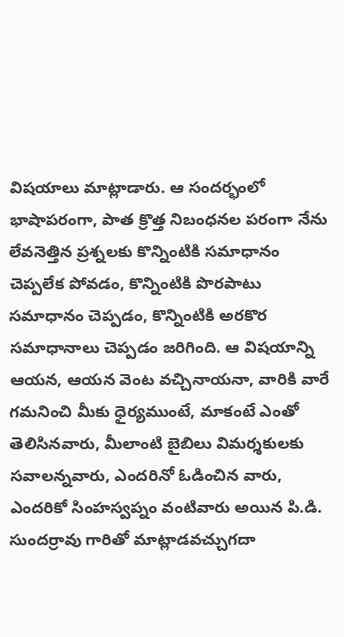విషయాలు మాట్లాడారు. ఆ సందర్భంలో భాషాపరంగా, పాత క్రొత్త నిబంధనల పరంగా నేను లేవనెత్తిన ప్రశ్నలకు కొన్నింటికి సమాధానం చెప్పలేక పోవడం, కొన్నింటికి పొరపాటు సమాధానం చెప్పడం, కొన్నింటికి అరకొర సమాధానాలు చెప్పడం జరిగింది. ఆ విషయాన్ని ఆయన, ఆయన వెంట వచ్చినాయనా, వారికి వారే గమనించి మీకు ధైర్యముంటే, మాకంటే ఎంతో తెలిసినవారు, మీలాంటి బైబిలు విమర్శకులకు సవాలన్నవారు, ఎందరినో ఓడించిన వారు, ఎందరికో సింహస్వప్నం వంటివారు అయిన పి.డి. సుందర్రావు గారితో మాట్లాడవచ్చుగదా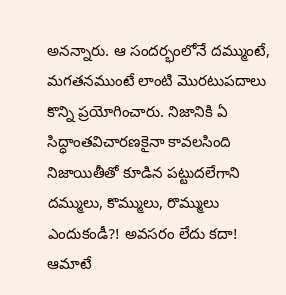అనన్నారు. ఆ సందర్భంలోనే దమ్ముంటే, మగతనముంటే లాంటి మొరటుపదాలు కొన్ని ప్రయోగించారు. నిజానికి ఏ సిద్ధాంతవిచారణకైనా కావలసింది నిజాయితీతో కూడిన పట్టుదలేగాని దమ్ములు, కొమ్ములు, రొమ్ములు ఎందుకండీ?! అవసరం లేదు కదా! ఆమాటే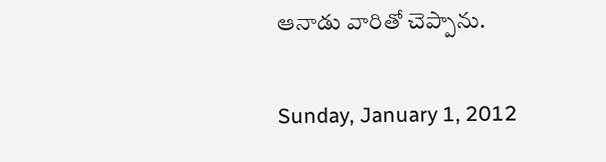ఆనాడు వారితో చెప్పాను.

Sunday, January 1, 2012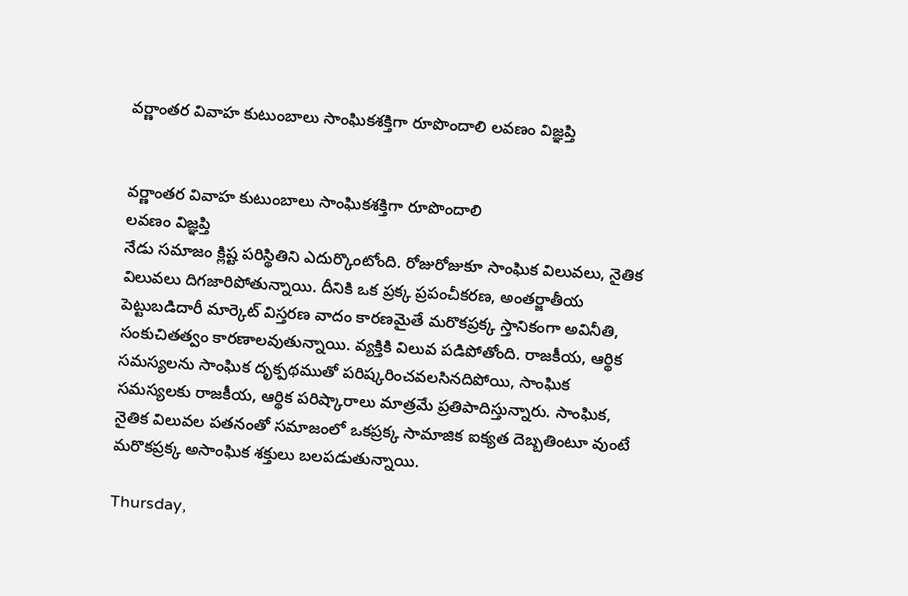వర్ణాంతర వివాహ కుటుంబాలు సాంఘికశక్తిగా రూపొందాలి లవణం విజ్ఞప్తి


వర్ణాంతర వివాహ కుటుంబాలు సాంఘికశక్తిగా రూపొందాలి
లవణం విజ్ఞప్తి
నేడు సమాజం క్లిష్ట పరిస్థితిని ఎదుర్కొంటోంది. రోజురోజుకూ సాంఘిక విలువలు, నైతిక విలువలు దిగజారిపోతున్నాయి. దీనికి ఒక ప్రక్క ప్రపంచీకరణ, అంతర్జాతీయ పెట్టుబడిదారీ మార్కెట్‌ విస్తరణ వాదం కారణమైతే మరొకప్రక్క స్తానికంగా అవినీతి, సంకుచితత్వం కారణాలవుతున్నాయి. వ్యక్తికి విలువ పడిపోతోంది. రాజకీయ, ఆర్థిక సమస్యలను సాంఘిక దృక్పథముతో పరిష్కరించవలసినదిపోయి, సాంఘిక సమస్యలకు రాజకీయ, ఆర్థిక పరిష్కారాలు మాత్రమే ప్రతిపాదిస్తున్నారు. సాంఘిక, నైతిక విలువల పతనంతో సమాజంలో ఒకప్రక్క సామాజిక ఐక్యత దెబ్బతింటూ వుంటే మరొకప్రక్క అసాంఘిక శక్తులు బలపడుతున్నాయి.

Thursday,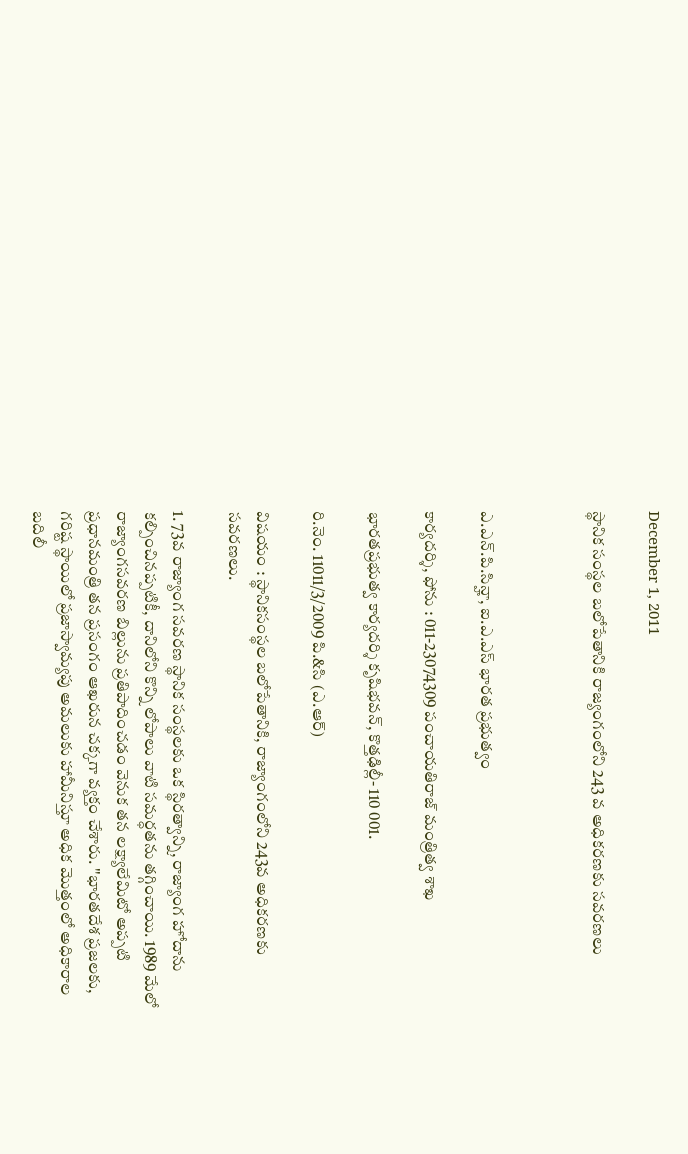December 1, 2011

స్థానిక సంస్థల బలోపేతానికి రాజ్యంగంలోని 243 వ అధికరణకు సవరణలు



ఎ.ఎన్‌.పి.సిన్హా, ఐ.ఎ.ఎస్‌ భారత ప్రభుత్వం

కార్యదర్శి, ఫోను : 011-23074309 పంచాయతిరాజ్‌ మంత్రిత్వ శాఖ

భారతప్రభుత్వ కార్యదర్శి కృషిభవన్‌, కొత్తఢిల్లీ- 110 001.

రి.నెం. 11011/3/2009 పి.&సి (ఎ.ఆర్‌)

విషయం : స్థానికసంస్థల బలోపేతానికి, రాజ్యాంగంలోని 243వ అధికరణకు సవరణలు.

1. 73వ రాజ్యాంగ సవరణ స్థానిక సంస్థలకు ఒక స్థిరత్వాన్ని, రాజ్యాంగ హోదాను కల్పించినప్పటికీ, దానిలోని కొన్ని లోపాలు వాటి సమర్ధతను తగ్గించాయి. 1989 మేలో రాజ్యాంగసవరణ బిల్లును ప్రతిపాదించడం వెనుక తన లక్ష్యాలేమిటో అప్పటి ప్రధానమంత్రి తన ప్రసంగం ఆఖరున చక్కగా వ్యక్తం చేశారు. ''భారతదేశ ప్రజలకు, గరిష్ట స్థాయిలో ప్రజాస్వామ్యపు అమలుకు హామీనిస్తూ అధిక మొత్తంలో అధికారాల బదిలీ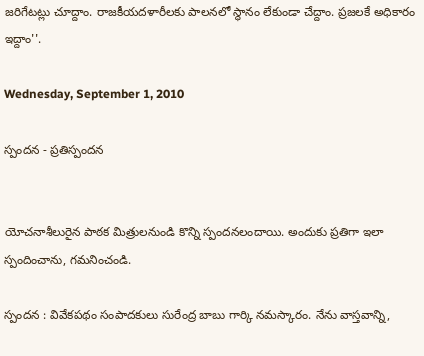జరిగేటట్లు చూద్దాం. రాజకీయదళారీలకు పాలనలో స్థానం లేకుండా చేద్దాం. ప్రజలకే అధికారం ఇద్దాం''.

Wednesday, September 1, 2010

స్పందన - ప్రతిస్పందన


యోచనాశీలురైన పాఠక మిత్రులనుండి కొన్ని స్పందనలందాయి. అందుకు ప్రతిగా ఇలా స్పందించాను, గమనించండి.

స్పందన : వివేకపథం సంపాదకులు సురేంద్ర బాబు గార్కి నమస్కారం. నేను వాస్తవాన్ని,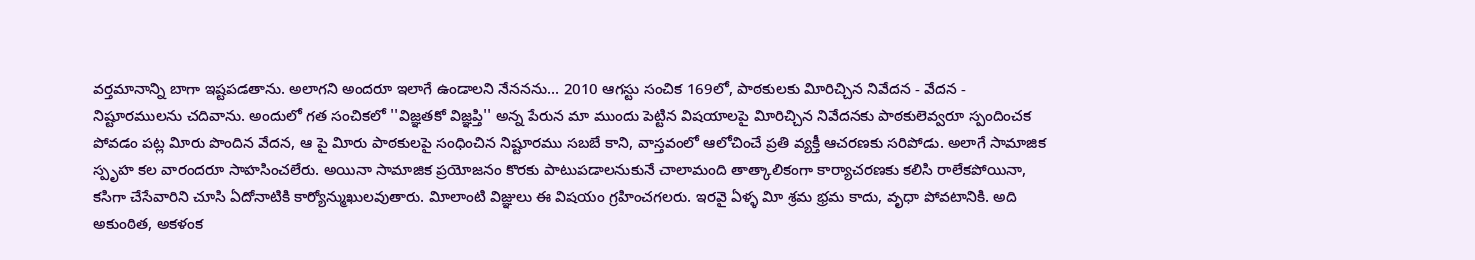వర్తమానాన్ని బాగా ఇష్టపడతాను. అలాగని అందరూ ఇలాగే ఉండాలని నేననను... 2010 ఆగస్టు సంచిక 169లో, పాఠకులకు విూరిచ్చిన నివేదన - వేదన - నిష్టూరములను చదివాను. అందులో గత సంచికలో ''విజ్ఞతకో విజ్ఞప్తి'' అన్న పేరున మా ముందు పెట్టిన విషయాలపై విూరిచ్చిన నివేదనకు పాఠకులెవ్వరూ స్పందించక పోవడం పట్ల విూరు పొందిన వేదన, ఆ పై విూరు పాఠకులపై సంధించిన నిష్టూరము సబబే కాని, వాస్తవంలో ఆలోచించే ప్రతి వ్యక్తీ ఆచరణకు సరిపోడు. అలాగే సామాజిక స్పృహ కల వారందరూ సాహసించలేరు. అయినా సామాజిక ప్రయోజనం కొరకు పాటుపడాలనుకునే చాలామంది తాత్కాలికంగా కార్యాచరణకు కలిసి రాలేకపోయినా, కసిగా చేసేవారిని చూసి ఏదోనాటికి కార్యోన్ముఖులవుతారు. విూలాంటి విజ్ఞులు ఈ విషయం గ్రహించగలరు. ఇరవై ఏళ్ళ విూ శ్రమ భ్రమ కాదు, వృధా పోవటానికి. అది అకుంఠిత, అకళంక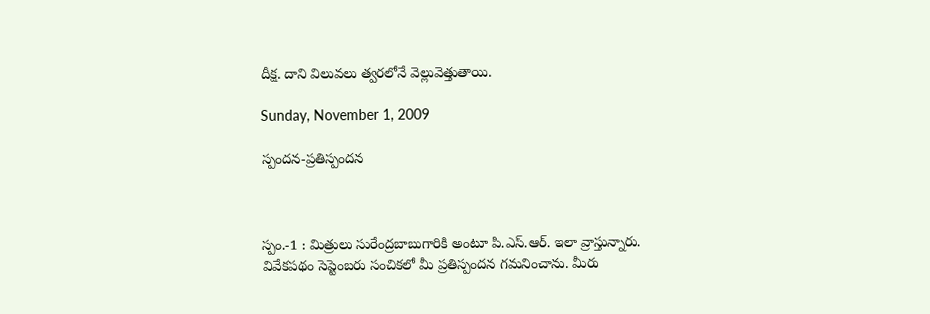దీక్ష. దాని విలువలు త్వరలోనే వెల్లువెత్తుతాయి.

Sunday, November 1, 2009

స్పందన-ప్రతిస్పందన



స్పం.-1 : మిత్రులు సురేంద్రబాబుగారికి అంటూ పి.ఎస్‌.ఆర్‌. ఇలా వ్రాస్తున్నారు.
వివేకపథం సెప్టెంబరు సంచికలో మీ ప్రతిస్పందన గమనించాను. మీరు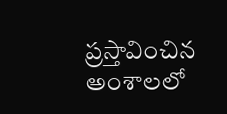ప్రస్తావించిన అంశాలలో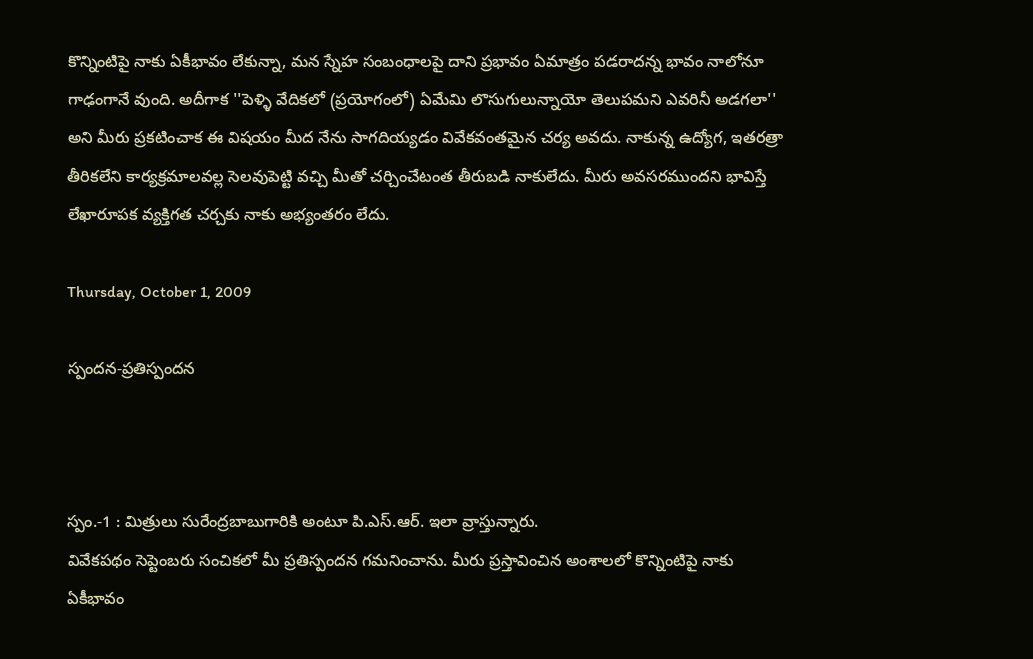కొన్నింటిపై నాకు ఏకీభావం లేకున్నా, మన స్నేహ సంబంధాలపై దాని ప్రభావం ఏమాత్రం పడరాదన్న భావం నాలోనూ గాఢంగానే వుంది. అదీగాక ''పెళ్ళి వేదికలో (ప్రయోగంలో) ఏమేమి లొసుగులున్నాయో తెలుపమని ఎవరినీ అడగలా'' అని మీరు ప్రకటించాక ఈ విషయం మీద నేను సాగదియ్యడం వివేకవంతమైన చర్య అవదు. నాకున్న ఉద్యోగ, ఇతరత్రా తీరికలేని కార్యక్రమాలవల్ల సెలవుపెట్టి వచ్చి మీతో చర్చించేటంత తీరుబడి నాకులేదు. మీరు అవసరముందని భావిస్తే లేఖారూపక వ్యక్తిగత చర్చకు నాకు అభ్యంతరం లేదు.

Thursday, October 1, 2009

స్పందన-ప్రతిస్పందన



స్పం.-1 : మిత్రులు సురేంద్రబాబుగారికి అంటూ పి.ఎస్‌.ఆర్‌. ఇలా వ్రాస్తున్నారు.
వివేకపథం సెప్టెంబరు సంచికలో మీ ప్రతిస్పందన గమనించాను. మీరు ప్రస్తావించిన అంశాలలో కొన్నింటిపై నాకు ఏకీభావం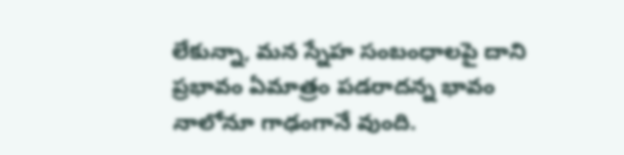లేకున్నా, మన స్నేహ సంబంధాలపై దాని ప్రభావం ఏమాత్రం పడరాదన్న భావం నాలోనూ గాఢంగానే వుంది.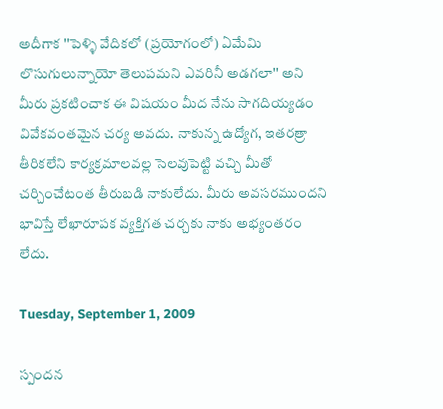అదీగాక ''పెళ్ళి వేదికలో (ప్రయోగంలో) ఏమేమి లొసుగులున్నాయో తెలుపమని ఎవరినీ అడగలా'' అని మీరు ప్రకటించాక ఈ విషయం మీద నేను సాగదియ్యడం వివేకవంతమైన చర్య అవదు. నాకున్న ఉద్యోగ, ఇతరత్రా తీరికలేని కార్యక్రమాలవల్ల సెలవుపెట్టి వచ్చి మీతో చర్చించేటంత తీరుబడి నాకులేదు. మీరు అవసరముందని భావిస్తే లేఖారూపక వ్యక్తిగత చర్చకు నాకు అభ్యంతరం లేదు.

Tuesday, September 1, 2009

స్పందన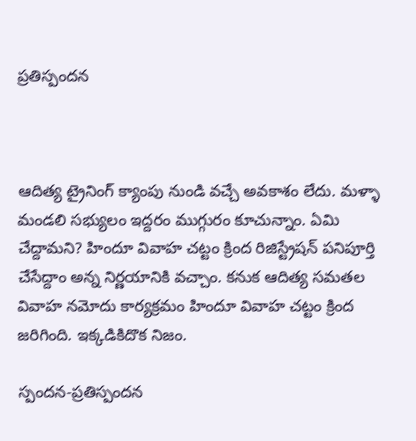ప్రతిస్పందన



ఆదిత్య ట్రైనింగ్‌ క్యాంపు నుండి వచ్చే అవకాశం లేదు. మళ్ళా మండలి సభ్యులం ఇద్దరం ముగ్గురం కూచున్నాం. ఏమి చేద్దామని? హిందూ వివాహ చట్టం క్రింద రిజిస్ట్రేషన్‌ పనిపూర్తి చేసేద్దాం అన్న నిర్ణయానికి వచ్చాం. కనుక ఆదిత్య సమతల వివాహ నమోదు కార్యక్రమం హిందూ వివాహ చట్టం క్రింద జరిగింది. ఇక్కడికిదొక నిజం.

స్పందన-ప్రతిస్పందన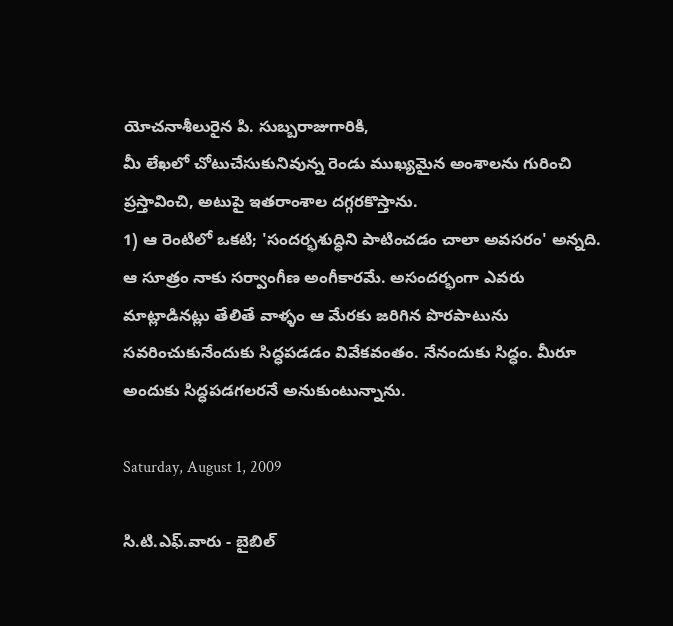యోచనాశీలురైన పి. సుబ్బరాజుగారికి,
మీ లేఖలో చోటుచేసుకునివున్న రెండు ముఖ్యమైన అంశాలను గురించి ప్రస్తావించి, అటుపై ఇతరాంశాల దగ్గరకొస్తాను.
1) ఆ రెంటిలో ఒకటి; 'సందర్భశుద్ధిని పాటించడం చాలా అవసరం' అన్నది. ఆ సూత్రం నాకు సర్వాంగీణ అంగీకారమే. అసందర్భంగా ఎవరు మాట్లాడినట్లు తేలితే వాళ్ళం ఆ మేరకు జరిగిన పొరపాటును సవరించుకునేందుకు సిద్ధపడడం వివేకవంతం. నేనందుకు సిద్ధం. మీరూ అందుకు సిద్ధపడగలరనే అనుకుంటున్నాను.

Saturday, August 1, 2009

సి.టి.ఎఫ్‌.వారు - బైబిల్‌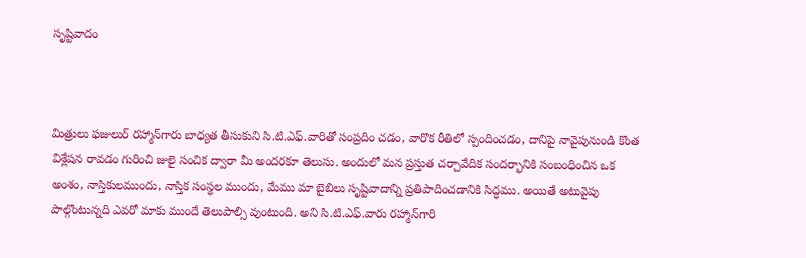సృష్టివాదం



మిత్రులు ఫజులుర్‌ రహ్మాన్‌గారు బాధ్యత తీసుకుని సి.టి.ఎఫ్‌.వారితో సంప్రదిం చడం, వారొక రీతిలో స్పందించడం, దానిపై నావైపునుండి కొంత విశ్లేషన రావడం గురించి జులై సంచిక ద్వారా మీ అందరకూ తెలుసు. అందులో మన ప్రస్తుత చర్చావేదిక సందర్భానికి సంబంధించిన ఒక అంశం, నాస్తికులముందు, నాస్తిక సంస్థల ముందు, మేము మా బైబిలు సృష్టివాదాన్ని ప్రతిపాదించడానికి సిద్ధము. అయితే అటువైపు పాల్గొంటున్నది ఎవరో మాకు ముందే తెలుపాల్సి వుంటుంది. అని సి.టి.ఎఫ్‌.వారు రహ్మాన్‌గారి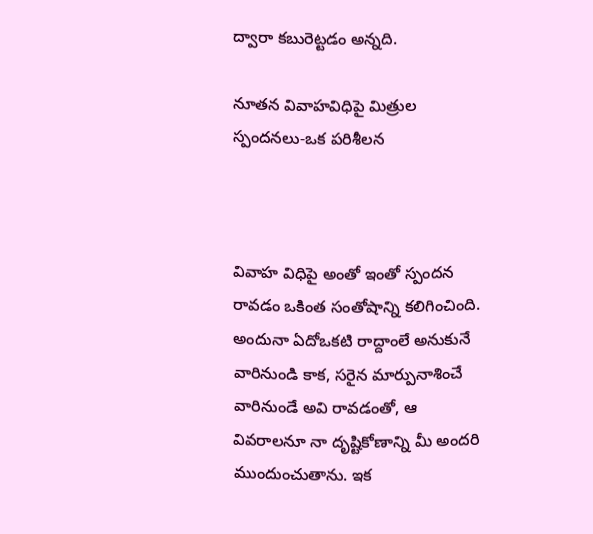ద్వారా కబురెట్టడం అన్నది.

నూతన వివాహవిధిపై మిత్రుల స్పందనలు-ఒక పరిశీలన



వివాహ విధిపై అంతో ఇంతో స్పందన రావడం ఒకింత సంతోషాన్ని కలిగించింది. అందునా ఏదోఒకటి రాద్దాంలే అనుకునే వారినుండి కాక, సరైన మార్పునాశించే వారినుండే అవి రావడంతో, ఆ వివరాలనూ నా దృష్టికోణాన్ని మీ అందరి ముందుంచుతాను. ఇక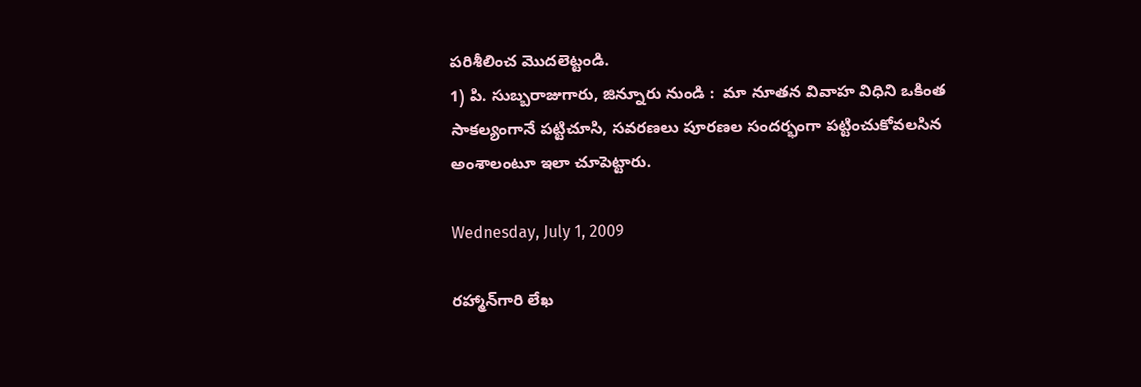పరిశీలించ మొదలెట్టండి.
1) పి. సుబ్బరాజుగారు, జిన్నూరు నుండి :  మా నూతన వివాహ విధిని ఒకింత సాకల్యంగానే పట్టిచూసి, సవరణలు పూరణల సందర్భంగా పట్టించుకోవలసిన అంశాలంటూ ఇలా చూపెట్టారు.

Wednesday, July 1, 2009

రహ్మాన్‌గారి లేఖ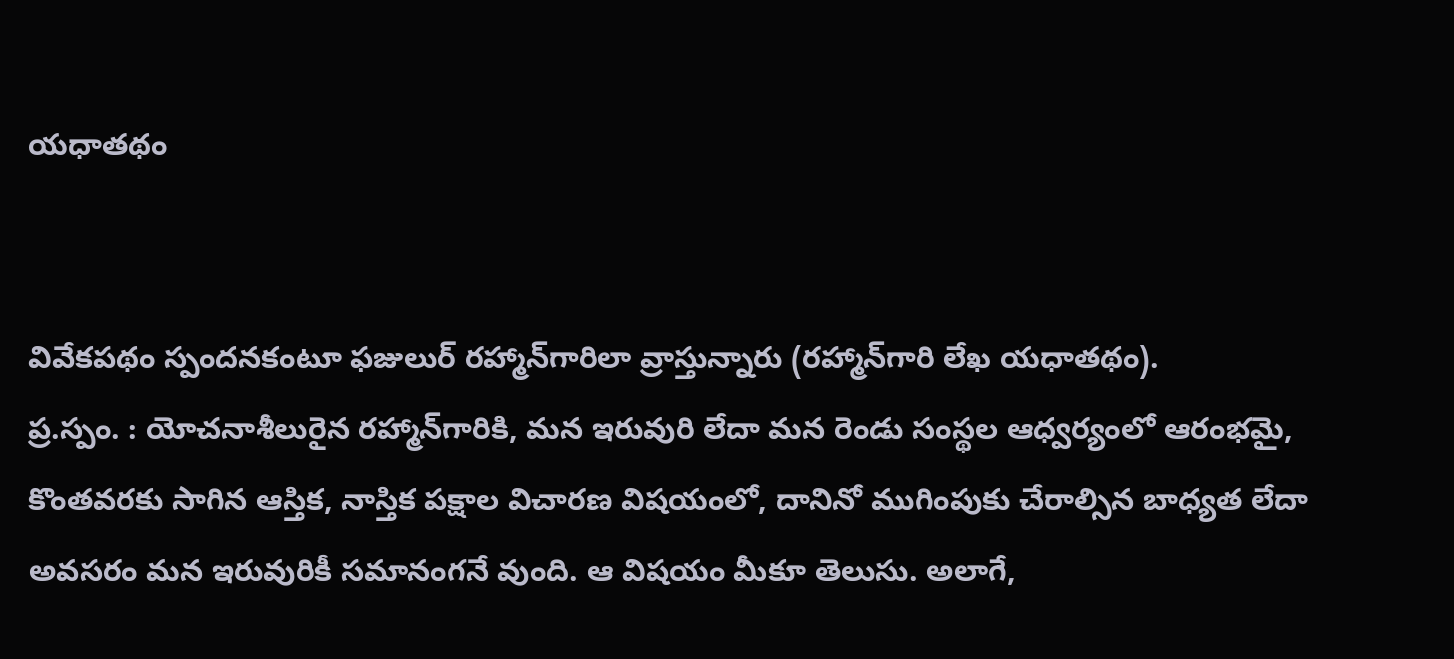యధాతథం


వివేకపథం స్పందనకంటూ ఫజులుర్‌ రహ్మాన్‌గారిలా వ్రాస్తున్నారు (రహ్మాన్‌గారి లేఖ యధాతథం).
ప్ర.స్పం. : యోచనాశీలురైన రహ్మాన్‌గారికి, మన ఇరువురి లేదా మన రెండు సంస్థల ఆధ్వర్యంలో ఆరంభమై, కొంతవరకు సాగిన ఆస్తిక, నాస్తిక పక్షాల విచారణ విషయంలో, దానినో ముగింపుకు చేరాల్సిన బాధ్యత లేదా అవసరం మన ఇరువురికీ సమానంగనే వుంది. ఆ విషయం మీకూ తెలుసు. అలాగే,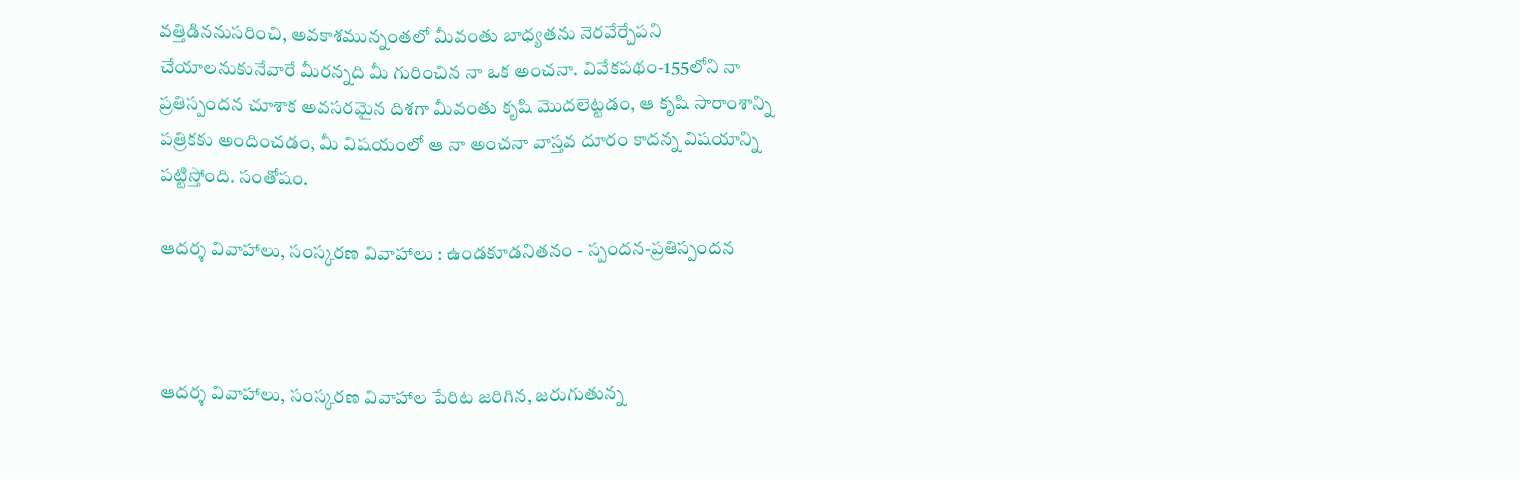వత్తిడిననుసరించి, అవకాశమున్నంతలో మీవంతు బాధ్యతను నెరవేర్చేపని చేయాలనుకునేవారే మీరన్నది మీ గురించిన నా ఒక అంచనా. వివేకపథం-155లోని నా ప్రతిస్పందన చూశాక అవసరమైన దిశగా మీవంతు కృషి మొదలెట్టడం, ఆ కృషి సారాంశాన్ని పత్రికకు అందించడం, మీ విషయంలో ఆ నా అంచనా వాస్తవ దూరం కాదన్న విషయాన్ని పట్టిస్తోంది. సంతోషం.

ఆదర్శ వివాహాలు, సంస్కరణ వివాహాలు : ఉండకూడనితనం - స్పందన-ప్రతిస్పందన



ఆదర్శ వివాహాలు, సంస్కరణ వివాహాల పేరిట జరిగిన, జరుగుతున్న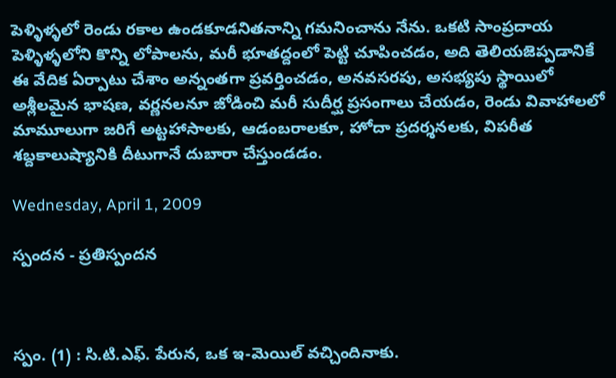పెళ్ళిళ్ళలో రెండు రకాల ఉండకూడనితనాన్ని గమనించాను నేను. ఒకటి సాంప్రదాయ పెళ్ళిళ్ళలోని కొన్ని లోపాలను, మరీ భూతద్దంలో పెట్టి చూపించడం, అది తెలియజెప్పడానికే ఈ వేదిక ఏర్పాటు చేశాం అన్నంతగా ప్రవర్తించడం, అనవసరపు, అసభ్యపు స్థాయిలో అశ్లీలమైన భాషణ, వర్ణనలనూ జోడించి మరీ సుదీర్ఘ ప్రసంగాలు చేయడం, రెండు వివాహాలలో మామూలుగా జరిగే అట్టహాసాలకు, ఆడంబరాలకూ, హోదా ప్రదర్శనలకు, విపరీత శబ్దకాలుష్యానికి దీటుగానే దుబారా చేస్తుండడం.

Wednesday, April 1, 2009

స్పందన - ప్రతిస్పందన



స్పం. (1) : సి.టి.ఎఫ్‌. పేరున, ఒక ఇ-మెయిల్‌ వచ్చిందినాకు.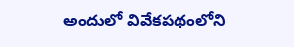అందులో వివేకపథంలోని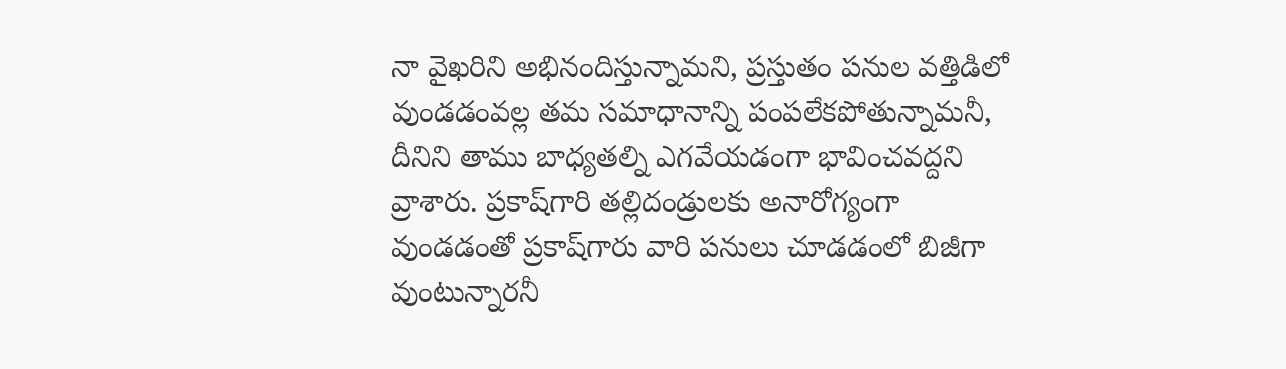నా వైఖరిని అభినందిస్తున్నామని, ప్రస్తుతం పనుల వత్తిడిలో వుండడంవల్ల తమ సమాధానాన్ని పంపలేకపోతున్నామనీ, దీనిని తాము బాధ్యతల్ని ఎగవేయడంగా భావించవద్దని వ్రాశారు. ప్రకాష్‌గారి తల్లిదండ్రులకు అనారోగ్యంగా వుండడంతో ప్రకాష్‌గారు వారి పనులు చూడడంలో బిజీగా వుంటున్నారనీ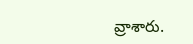వ్రాశారు.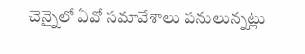చెన్నైలో ఏవో సమావేశాలు పనులున్నట్లు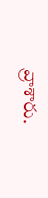వ్రాశారు.